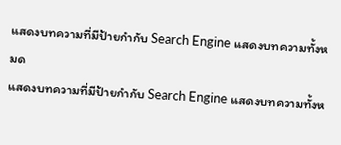แสดงบทความที่มีป้ายกำกับ Search Engine แสดงบทความทั้งหมด
แสดงบทความที่มีป้ายกำกับ Search Engine แสดงบทความทั้งห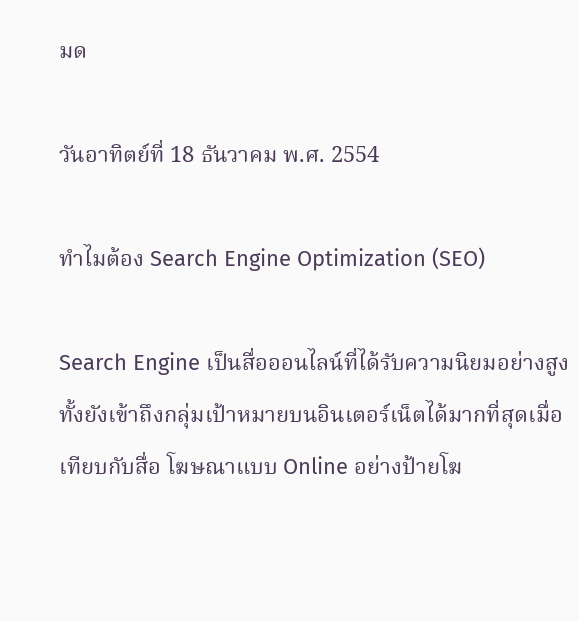มด

วันอาทิตย์ที่ 18 ธันวาคม พ.ศ. 2554

ทำไมต้อง Search Engine Optimization (SEO)

Search Engine เป็นสื่อออนไลน์ที่ได้รับความนิยมอย่างสูง ทั้งยังเข้าถึงกลุ่มเป้าหมายบนอินเตอร์เน็ตได้มากที่สุดเมื่อเทียบกับสื่อ โฆษณาแบบ Online อย่างป้ายโฆ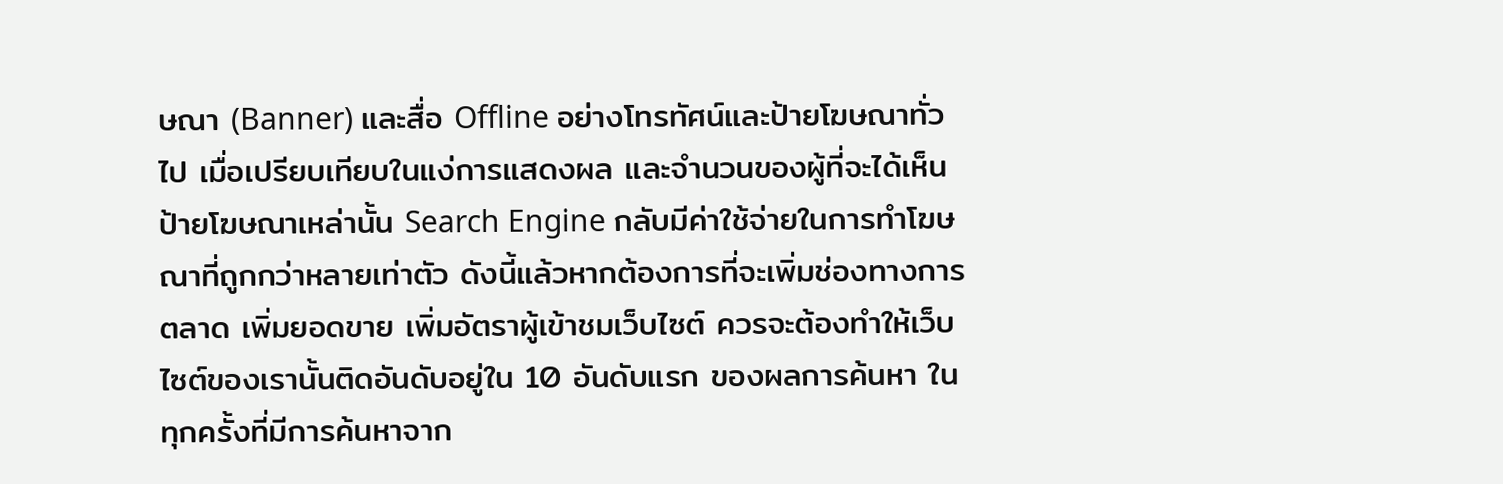ษณา (Banner) และสื่อ Offline อย่างโทรทัศน์และป้ายโฆษณาทั่วไป เมื่อเปรียบเทียบในแง่การแสดงผล และจำนวนของผู้ที่จะได้เห็นป้ายโฆษณาเหล่านั้น Search Engine กลับมีค่าใช้จ่ายในการทำโฆษณาที่ถูกกว่าหลายเท่าตัว ดังนี้แล้วหากต้องการที่จะเพิ่มช่องทางการตลาด เพิ่มยอดขาย เพิ่มอัตราผู้เข้าชมเว็บไซต์ ควรจะต้องทำให้เว็บไซต์ของเรานั้นติดอันดับอยู่ใน 10 อันดับแรก ของผลการค้นหา ในทุกครั้งที่มีการค้นหาจาก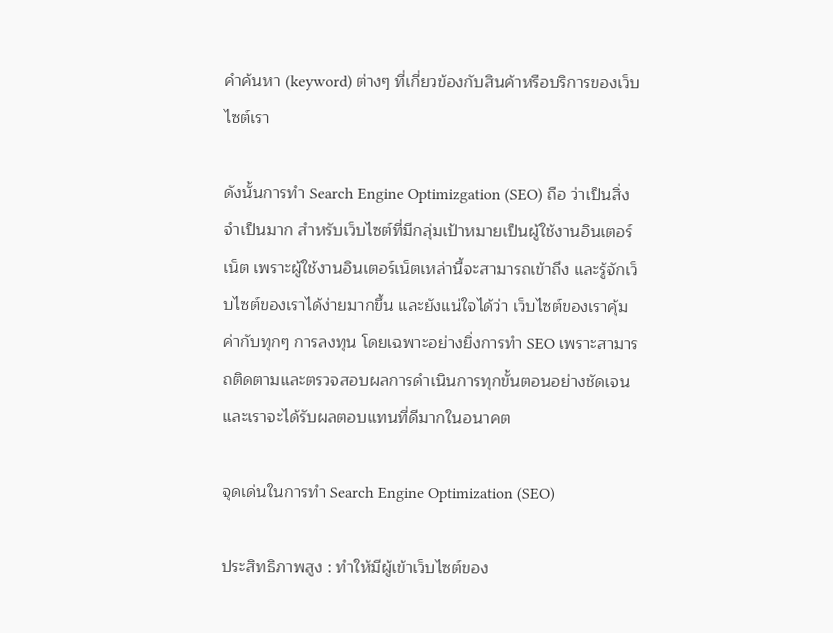คำค้นหา (keyword) ต่างๆ ที่เกี่ยวข้องกับสินค้าหรือบริการของเว็บไซต์เรา

ดังนั้นการทำ Search Engine Optimizgation (SEO) ถือ ว่าเป็นสิ่งจำเป็นมาก สำหรับเว็บไซต์ที่มีกลุ่มเป้าหมายเป็นผู้ใช้งานอินเตอร์เน็ต เพราะผู้ใช้งานอินเตอร์เน็ตเหล่านี้จะสามารถเข้าถึง และรู้จักเว็บไซต์ของเราได้ง่ายมากขึ้น และยังแน่ใจได้ว่า เว็บไซต์ของเราคุ้มค่ากับทุกๆ การลงทุน โดยเฉพาะอย่างยิ่งการทำ SEO เพราะสามารถติดตามและตรวจสอบผลการดำเนินการทุกขั้นตอนอย่างชัดเจน และเราจะได้รับผลตอบแทนที่ดีมากในอนาคต

จุดเด่นในการทำ Search Engine Optimization (SEO)

ประสิทธิภาพสูง : ทำให้มีผู้เข้าเว็บไซต์ของ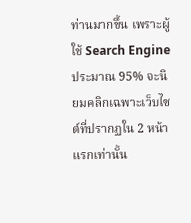ท่านมากขึ้น เพราะผู้ใช้ Search Engine ประมาณ 95% จะนิยมคลิกเฉพาะเว็บไซต์ที่ปรากฏใน 2 หน้าแรกเท่านั้น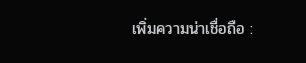เพิ่มความน่าเชื่อถือ :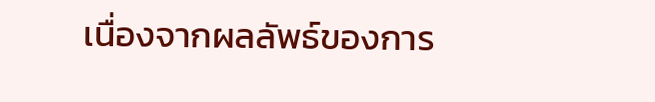เนื่องจากผลลัพธ์ของการ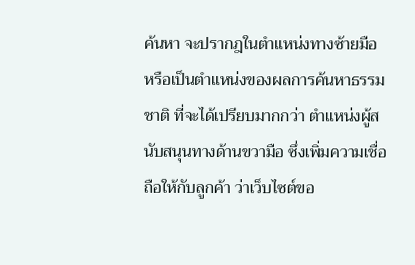ค้นหา จะปรากฎในตำแหน่งทางซ้ายมือ หรือเป็นตำแหน่งของผลการค้นหาธรรมชาติ ที่จะได้เปรียบมากกว่า ตำแหน่งผู้สนับสนุนทางด้านขวามือ ซึ่งเพิ่มความเชื่อถือให้กับลูกค้า ว่าเว็บไซต์ขอ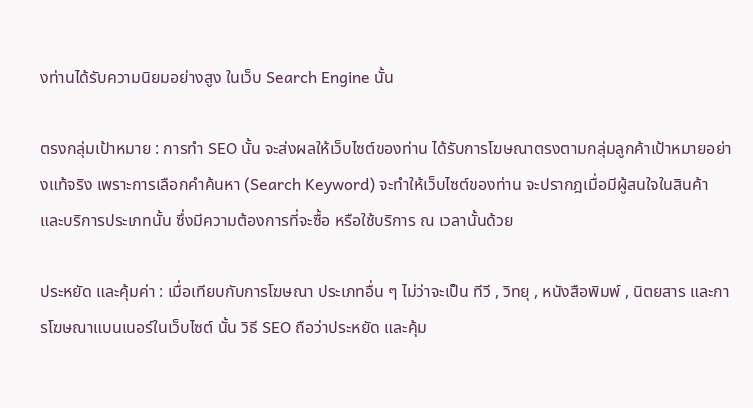งท่านได้รับความนิยมอย่างสูง ในเว็บ Search Engine นั้น

ตรงกลุ่มเป้าหมาย : การทำ SEO นั้น จะส่งผลให้เว็บไซต์ของท่าน ได้รับการโฆษณาตรงตามกลุ่มลูกค้าเป้าหมายอย่างแท้จริง เพราะการเลือกคำค้นหา (Search Keyword) จะทำให้เว็บไซต์ของท่าน จะปรากฎเมื่อมีผู้สนใจในสินค้า และบริการประเภทนั้น ซึ่งมีความต้องการที่จะซื้อ หรือใช้บริการ ณ เวลานั้นด้วย

ประหยัด และคุ้มค่า : เมื่อเทียบกับการโฆษณา ประเภทอื่น ๆ ไม่ว่าจะเป็น ทีวี , วิทยุ , หนังสือพิมพ์ , นิตยสาร และการโฆษณาแบนเนอร์ในเว็บไซต์ นั้น วิธี SEO ถือว่าประหยัด และคุ้ม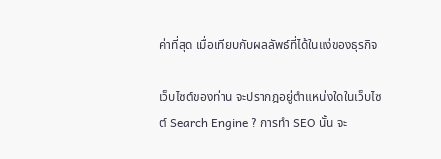ค่าที่สุด เมื่อเทียบกับผลลัพธ์ที่ได้ในแง่ของธุรกิจ

เว็บไซต์ของท่าน จะปรากฎอยู่ตำแหน่งใดในเว็บไซต์ Search Engine ? การทำ SEO นั้น จะ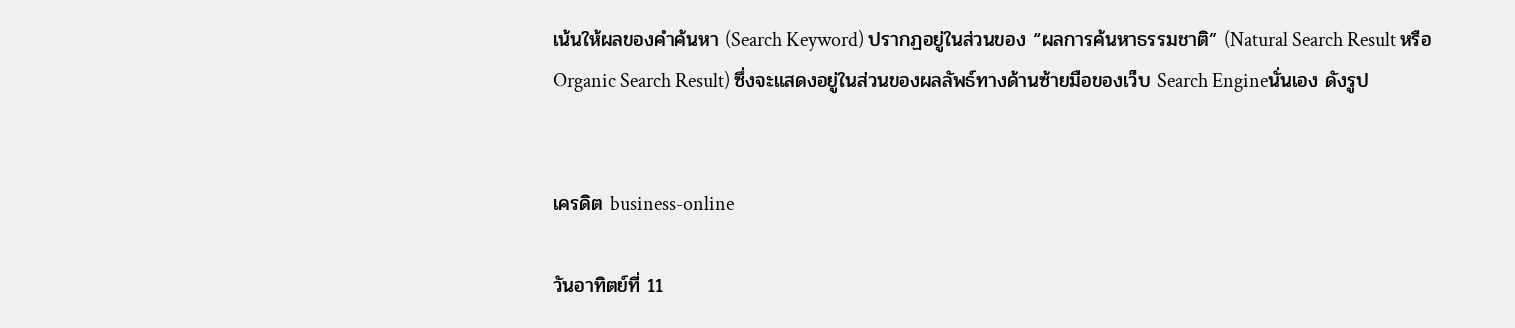เน้นให้ผลของคำค้นหา (Search Keyword) ปรากฏอยู่ในส่วนของ “ผลการค้นหาธรรมชาติ” (Natural Search Result หรือ Organic Search Result) ซึ่งจะแสดงอยู่ในส่วนของผลลัพธ์ทางด้านซ้ายมือของเว็บ Search Engineนั่นเอง ดังรูป


เครดิต business-online

วันอาทิตย์ที่ 11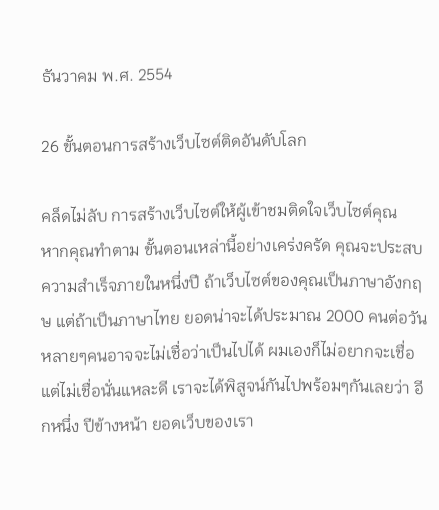ธันวาคม พ.ศ. 2554

26 ขั้นตอนการสร้างเว็บไซต์ติดอันดับโลก

คล็ดไม่ลับ การสร้างเว็บไซต์ให้ผู้เข้าชมติดใจเว็บไซต์คุณ
หากคุณทำตาม ขั้นตอนเหล่านี้อย่างเคร่งครัด คุณจะประสบความสำเร็จภายในหนึ่งปี ถ้าเว็บไซต์ของคุณเป็นภาษาอังกฤษ แต่ถ้าเป็นภาษาไทย ยอดน่าจะได้ประมาณ 2000 คนต่อวัน หลายๆคนอาจจะไม่เชื่อว่าเป็นไปได้ ผมเองก็ไม่อยากจะเชื่อ แต่ไม่เชื่อนั่นแหละดี เราจะได้พิสูจน์กันไปพร้อมๆกันเลยว่า อีกหนึ่ง ปีข้างหน้า ยอดเว็บของเรา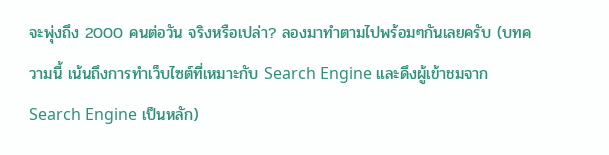จะพุ่งถึง 2000 คนต่อวัน จริงหรือเปล่า? ลองมาทำตามไปพร้อมๆกันเลยครับ (บทความนี้ เน้นถึงการทำเว็บไซต์ที่เหมาะกับ Search Engine และดึงผู้เข้าชมจาก Search Engine เป็นหลัก)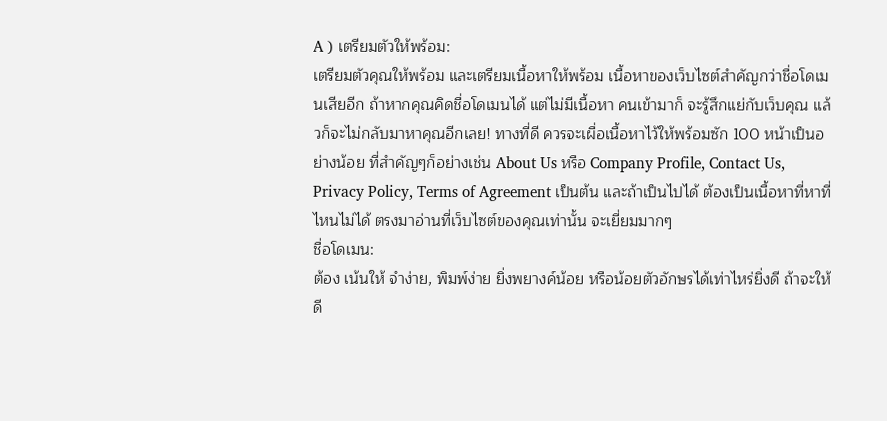A ) เตรียมตัวให้พร้อม:
เตรียมตัวคุณให้พร้อม และเตรียมเนื้อหาให้พร้อม เนื้อหาของเว็บไซต์สำคัญกว่าชื่อโดเมนเสียอีก ถ้าหากคุณคิดชื่อโดเมนได้ แต่ไม่มีเนื้อหา คนเข้ามาก็ จะรู้สึกแย่กับเว็บคุณ แล้วก็จะไม่กลับมาหาคุณอีกเลย! ทางที่ดี ควรจะเผื่อเนื้อหาไว้ให้พร้อมซัก 100 หน้าเป็นอย่างน้อย ที่สำคัญๆก็อย่างเช่น About Us หรือ Company Profile, Contact Us, Privacy Policy, Terms of Agreement เป็นต้น และถ้าเป็นไปได้ ต้องเป็นเนื้อหาที่หาที่ไหนไม่ได้ ตรงมาอ่านที่เว็บไซต์ของคุณเท่านั้น จะเยี่ยมมากๆ
ชื่อโดเมน:
ต้อง เน้นให้ จำง่าย, พิมพ์ง่าย ยิ่งพยางค์น้อย หรือน้อยตัวอักษรได้เท่าไหร่ยิ่งดี ถ้าจะให้ดี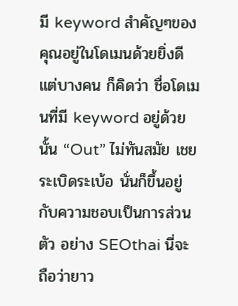มี keyword สำคัญๆของคุณอยู่ในโดเมนด้วยยิ่งดี แต่บางคน ก็คิดว่า ชื่อโดเมนที่มี keyword อยู่ด้วยนั้น “Out” ไม่ทันสมัย เชยระเบิดระเบ้อ นั่นก็ขึ้นอยู่กับความชอบเป็นการส่วนตัว อย่าง SEOthai นี่จะถือว่ายาว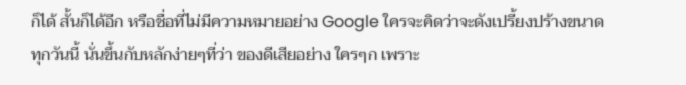ก็ได้ สั้นก็ได้อีก หรือชื่อที่ไม่มีความหมายอย่าง Google ใครจะคิดว่าจะดังเปรี้ยงปร้างขนาดทุกวันนี้ นั่นขึ้นกับหลักง่ายๆที่ว่า ของดีเสียอย่าง ใครๆก เพราะ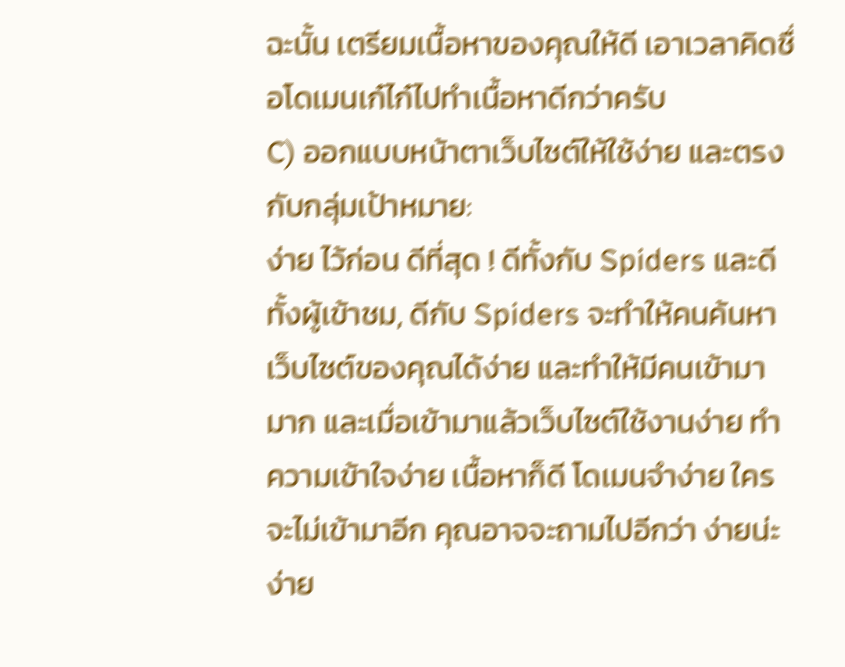ฉะนั้น เตรียมเนื้อหาของคุณให้ดี เอาเวลาคิดชื่อโดเมนเก๋ไก๋ไปทำเนื้อหาดีกว่าครับ
C) ออกแบบหน้าตาเว็บไซต์ให้ใช้ง่าย และตรงกับกลุ่มเป้าหมาย:
ง่าย ไว้ก่อน ดีที่สุด ! ดีทั้งกับ Spiders และดีทั้งผู้เข้าชม, ดีกับ Spiders จะทำให้คนค้นหาเว็บไซต์ของคุณได้ง่าย และทำให้มีคนเข้ามามาก และเมื่อเข้ามาแล้วเว็บไซต์ใช้งานง่าย ทำความเข้าใจง่าย เนื้อหาก็ดี โดเมนจำง่าย ใครจะไม่เข้ามาอีก คุณอาจจะถามไปอีกว่า ง่ายน่ะ ง่าย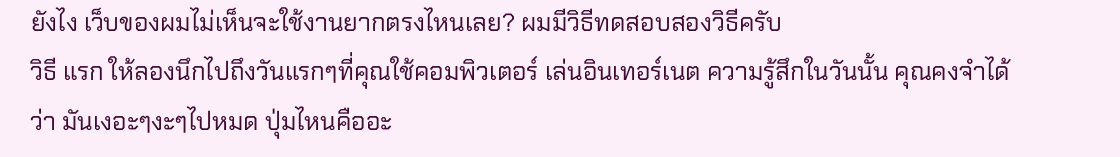ยังไง เว็บของผมไม่เห็นจะใช้งานยากตรงไหนเลย? ผมมีวิธีทดสอบสองวิธีครับ
วิธี แรก ให้ลองนึกไปถึงวันแรกๆที่คุณใช้คอมพิวเตอร์ เล่นอินเทอร์เนต ความรู้สึกในวันนั้น คุณคงจำได้ว่า มันเงอะๆงะๆไปหมด ปุ่มไหนคืออะ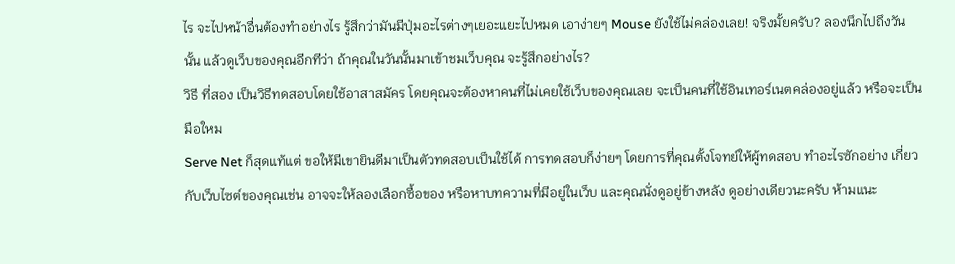ไร จะไปหน้าอื่นต้องทำอย่างไร รู้สึกว่ามันมีปุ่มอะไรต่างๆเยอะแยะไปหมด เอาง่ายๆ Mouse ยังใช้ไม่คล่องเลย! จริงมั้ยครับ? ลองนึกไปถึงวันนั้น แล้วดูเว็บของคุณอีกทีว่า ถ้าคุณในวันนั้นมาเข้าชมเว็บคุณ จะรู้สึกอย่างไร?
วิธี ที่สอง เป็นวิธีทดสอบโดยใช้อาสาสมัคร โดยคุณจะต้องหาคนที่ไม่เคยใช้เว็บของคุณเลย จะเป็นคนที่ใช้อินเทอร์เนตคล่องอยู่แล้ว หรือจะเป็นมือใหม
Serve Net ก็สุดแท้แต่ ขอให้มีเขายินดีมาเป็นตัวทดสอบเป็นใช้ได้ การทดสอบก็ง่ายๆ โดยการที่คุณตั้งโจทย์ให้ผู้ทดสอบ ทำอะไรซักอย่าง เกี่ยวกับเว็บไซต์ของคุณเช่น อาจจะให้ลองเลือกซื้อของ หรือหาบทความที่มีอยู่ในเว็บ และคุณนั่งดูอยู่ข้างหลัง ดูอย่างเดียวนะครับ ห้ามแนะ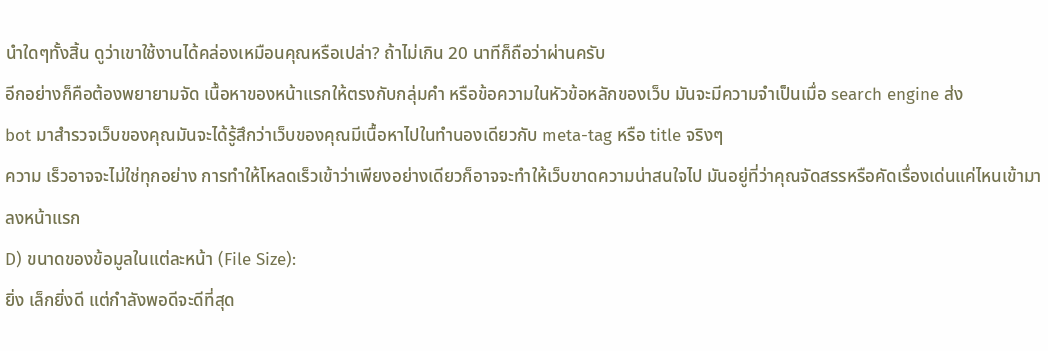นำใดๆทั้งสิ้น ดูว่าเขาใช้งานได้คล่องเหมือนคุณหรือเปล่า? ถ้าไม่เกิน 20 นาทีก็ถือว่าผ่านครับ
อีกอย่างก็คือต้องพยายามจัด เนื้อหาของหน้าแรกให้ตรงกับกลุ่มคำ หรือข้อความในหัวข้อหลักของเว็บ มันจะมีความจำเป็นเมื่อ search engine ส่ง
bot มาสำรวจเว็บของคุณมันจะได้รู้สึกว่าเว็บของคุณมีเนื้อหาไปในทำนองเดียวกับ meta-tag หรือ title จริงๆ
ความ เร็วอาจจะไม่ใช่ทุกอย่าง การทำให้โหลดเร็วเข้าว่าเพียงอย่างเดียวก็อาจจะทำให้เว็บขาดความน่าสนใจไป มันอยู่ที่ว่าคุณจัดสรรหรือคัดเรื่องเด่นแค่ไหนเข้ามาลงหน้าแรก
D) ขนาดของข้อมูลในแต่ละหน้า (File Size):
ยิ่ง เล็กยิ่งดี แต่กำลังพอดีจะดีที่สุด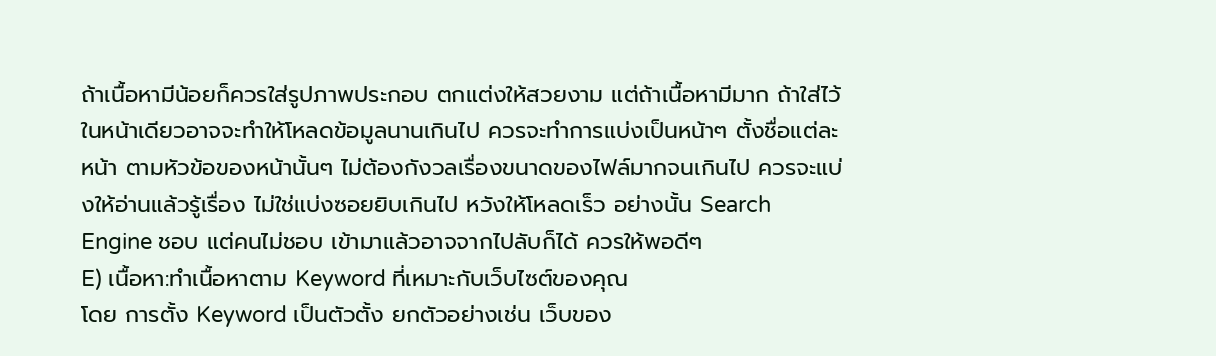ถ้าเนื้อหามีน้อยก็ควรใส่รูปภาพประกอบ ตกแต่งให้สวยงาม แต่ถ้าเนื้อหามีมาก ถ้าใส่ไว้ในหน้าเดียวอาจจะทำให้โหลดข้อมูลนานเกินไป ควรจะทำการแบ่งเป็นหน้าๆ ตั้งชื่อแต่ละหน้า ตามหัวข้อของหน้านั้นๆ ไม่ต้องกังวลเรื่องขนาดของไฟล์มากจนเกินไป ควรจะแบ่งให้อ่านแล้วรู้เรื่อง ไม่ใช่แบ่งซอยยิบเกินไป หวังให้โหลดเร็ว อย่างนั้น Search Engine ชอบ แต่คนไม่ชอบ เข้ามาแล้วอาจจากไปลับก็ได้ ควรให้พอดีๆ
E) เนื้อหา:ทำเนื้อหาตาม Keyword ที่เหมาะกับเว็บไซต์ของคุณ
โดย การตั้ง Keyword เป็นตัวตั้ง ยกตัวอย่างเช่น เว็บของ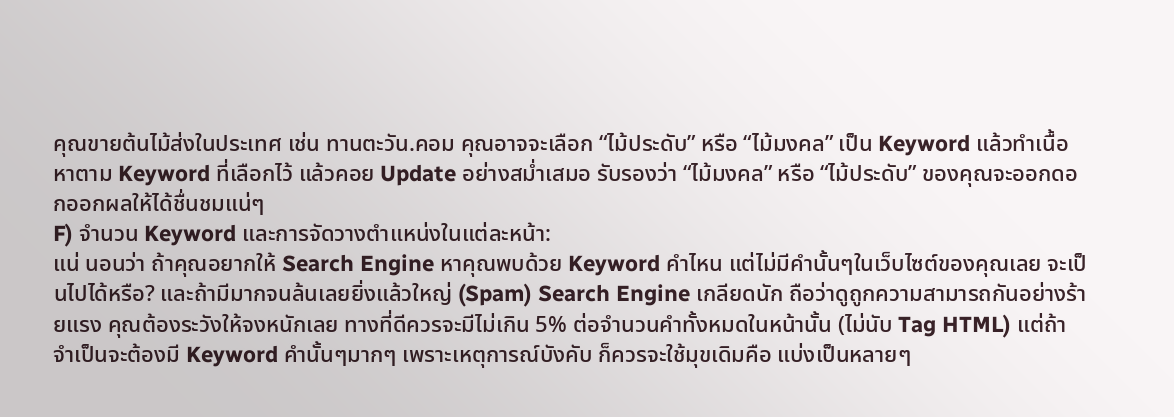คุณขายต้นไม้ส่งในประเทศ เช่น ทานตะวัน.คอม คุณอาจจะเลือก “ไม้ประดับ” หรือ “ไม้มงคล” เป็น Keyword แล้วทำเนื้อหาตาม Keyword ที่เลือกไว้ แล้วคอย Update อย่างสม่ำเสมอ รับรองว่า “ไม้มงคล” หรือ “ไม้ประดับ” ของคุณจะออกดอกออกผลให้ได้ชื่นชมแน่ๆ
F) จำนวน Keyword และการจัดวางตำแหน่งในแต่ละหน้า:
แน่ นอนว่า ถ้าคุณอยากให้ Search Engine หาคุณพบด้วย Keyword คำไหน แต่ไม่มีคำนั้นๆในเว็บไซต์ของคุณเลย จะเป็นไปได้หรือ? และถ้ามีมากจนล้นเลยยิ่งแล้วใหญ่ (Spam) Search Engine เกลียดนัก ถือว่าดูถูกความสามารถกันอย่างร้ายแรง คุณต้องระวังให้จงหนักเลย ทางที่ดีควรจะมีไม่เกิน 5% ต่อจำนวนคำทั้งหมดในหน้านั้น (ไม่นับ Tag HTML) แต่ถ้าจำเป็นจะต้องมี Keyword คำนั้นๆมากๆ เพราะเหตุการณ์บังคับ ก็ควรจะใช้มุขเดิมคือ แบ่งเป็นหลายๆ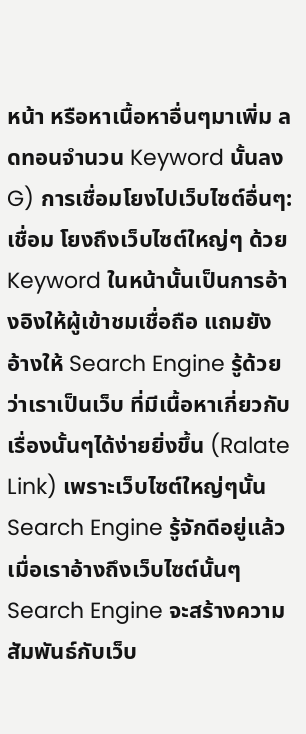หน้า หรือหาเนื้อหาอื่นๆมาเพิ่ม ลดทอนจำนวน Keyword นั้นลง
G) การเชื่อมโยงไปเว็บไซต์อื่นๆ:
เชื่อม โยงถึงเว็บไซต์ใหญ่ๆ ด้วย Keyword ในหน้านั้นเป็นการอ้างอิงให้ผู้เข้าชมเชื่อถือ แถมยังอ้างให้ Search Engine รู้ด้วยว่าเราเป็นเว็บ ที่มีเนื้อหาเกี่ยวกับเรื่องนั้นๆได้ง่ายยิ่งขึ้น (Ralate Link) เพราะเว็บไซต์ใหญ่ๆนั้น Search Engine รู้จักดีอยู่แล้ว เมื่อเราอ้างถึงเว็บไซต์นั้นๆ Search Engine จะสร้างความสัมพันธ์กับเว็บ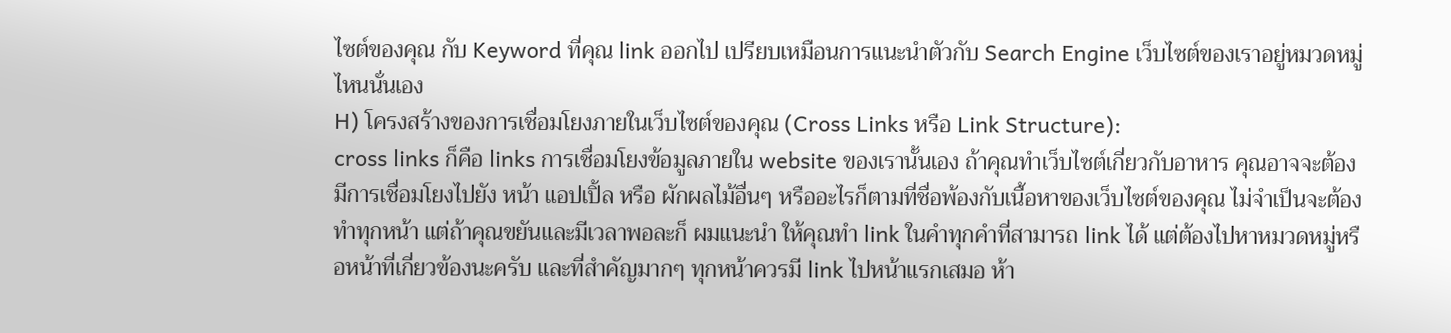ไซต์ของคุณ กับ Keyword ที่คุณ link ออกไป เปรียบเหมือนการแนะนำตัวกับ Search Engine เว็บไซต์ของเราอยู่หมวดหมู่ไหนนั่นเอง
H) โครงสร้างของการเชื่อมโยงภายในเว็บไซต์ของคุณ (Cross Links หรือ Link Structure):
cross links ก็คือ links การเชื่อมโยงข้อมูลภายใน website ของเรานั้นเอง ถ้าคุณทำเว็บไซต์เกี่ยวกับอาหาร คุณอาจจะต้องมีการเชื่อมโยงไปยัง หน้า แอปเปิ้ล หรือ ผักผลไม้อื่นๆ หรืออะไรก็ตามที่ชื่อพ้องกับเนื้อหาของเว็บไซต์ของคุณ ไม่จำเป็นจะต้องทำทุกหน้า แต่ถ้าคุณขยันและมีเวลาพอละก็ ผมแนะนำ ให้คุณทำ link ในคำทุกคำที่สามารถ link ได้ แต่ต้องไปหาหมวดหมู่หรือหน้าที่เกี่ยวข้องนะครับ และที่สำคัญมากๆ ทุกหน้าควรมี link ไปหน้าแรกเสมอ ห้า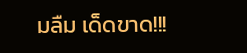มลืม เด็ดขาด!!!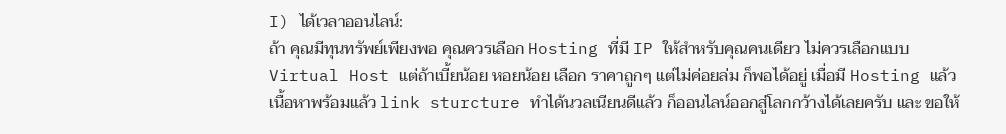I) ได้เวลาออนไลน์:
ถ้า คุณมีทุนทรัพย์เพียงพอ คุณควรเลือก Hosting ที่มี IP ให้สำหรับคุณคนเดียว ไม่ควรเลือกแบบ Virtual Host แต่ถ้าเบี้ยน้อย หอยน้อย เลือก ราคาถูกๆ แต่ไม่ค่อยล่ม ก็พอได้อยู่ เมื่อมี Hosting แล้ว เนื้อหาพร้อมแล้ว link sturcture ทำได้นวลเนียนดีแล้ว ก็ออนไลน์ออกสู่โลกกว้างได้เลยครับ และ ขอให้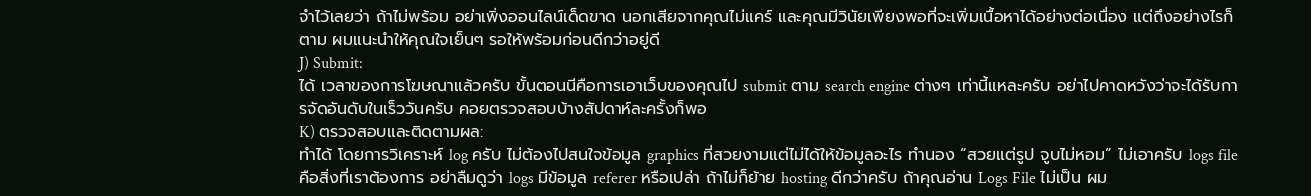จำไว้เลยว่า ถ้าไม่พร้อม อย่าเพิ่งออนไลน์เด็ดขาด นอกเสียจากคุณไม่แคร์ และคุณมีวินัยเพียงพอที่จะเพิ่มเนื้อหาได้อย่างต่อเนื่อง แต่ถึงอย่างไรก็ตาม ผมแนะนำให้คุณใจเย็นๆ รอให้พร้อมก่อนดีกว่าอยู่ดี
J) Submit:
ได้ เวลาของการโฆษณาแล้วครับ ขั้นตอนนีคือการเอาเว็บของคุณไป submit ตาม search engine ต่างๆ เท่านี้แหละครับ อย่าไปคาดหวังว่าจะได้รับการจัดอันดับในเร็ววันครับ คอยตรวจสอบบ้างสัปดาห์ละครั้งก็พอ
K) ตรวจสอบและติดตามผล:
ทำได้ โดยการวิเคราะห์ log ครับ ไม่ต้องไปสนใจข้อมูล graphics ที่สวยงามแต่ไม่ได้ให้ข้อมูลอะไร ทำนอง “สวยแต่รูป จูบไม่หอม” ไม่เอาครับ logs file คือสิ่งที่เราต้องการ อย่าลืมดูว่า logs มีข้อมูล referer หรือเปล่า ถ้าไม่ก็ย้าย hosting ดีกว่าครับ ถ้าคุณอ่าน Logs File ไม่เป็น ผม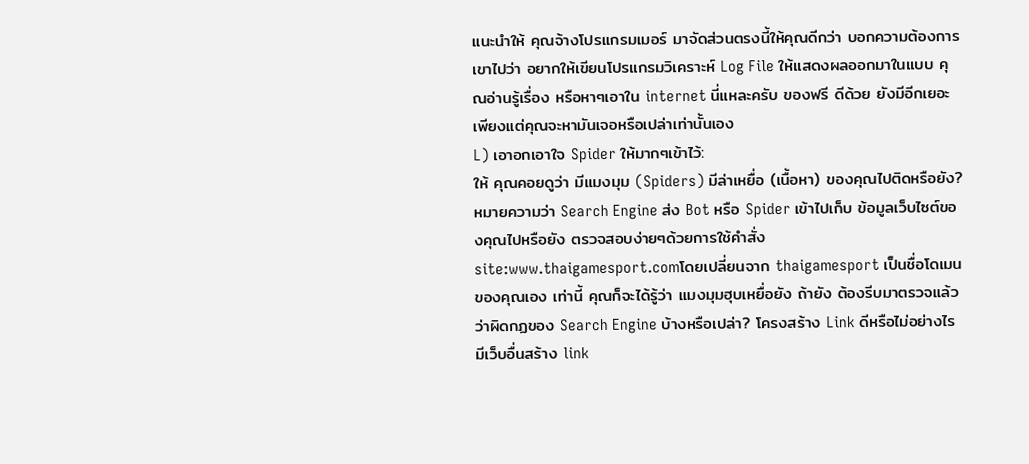แนะนำให้ คุณจ้างโปรแกรมเมอร์ มาจัดส่วนตรงนี้ให้คุณดีกว่า บอกความต้องการเขาไปว่า อยากให้เขียนโปรแกรมวิเคราะห์ Log File ให้แสดงผลออกมาในแบบ คุณอ่านรู้เรื่อง หรือหาๆเอาใน internet นี่แหละครับ ของฟรี ดีด้วย ยังมีอีกเยอะ เพียงแต่คุณจะหามันเจอหรือเปล่าเท่านั้นเอง
L) เอาอกเอาใจ Spider ให้มากๆเข้าไว้:
ให้ คุณคอยดูว่า มีแมงมุม (Spiders) มีล่าเหยื่อ (เนื้อหา) ของคุณไปติดหรือยัง? หมายความว่า Search Engine ส่ง Bot หรือ Spider เข้าไปเก็บ ข้อมูลเว็บไซต์ของคุณไปหรือยัง ตรวจสอบง่ายๆด้วยการใช้คำสั่ง site:www.thaigamesport.comโดยเปลี่ยนจาก thaigamesport เป็นชื่อโดเมนของคุณเอง เท่านี้ คุณก็จะได้รู้ว่า แมงมุมฮุบเหยื่อยัง ถ้ายัง ต้องรีบมาตรวจแล้วว่าผิดกฏของ Search Engine บ้างหรือเปล่า? โครงสร้าง Link ดีหรือไม่อย่างไร มีเว็บอื่นสร้าง link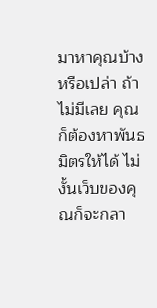มาหาคุณบ้างหรือเปล่า ถ้าไม่มีเลย คุณก็ต้องหาพันธมิตรให้ได้ ไม่งั้นเว็บของคุณก็จะกลา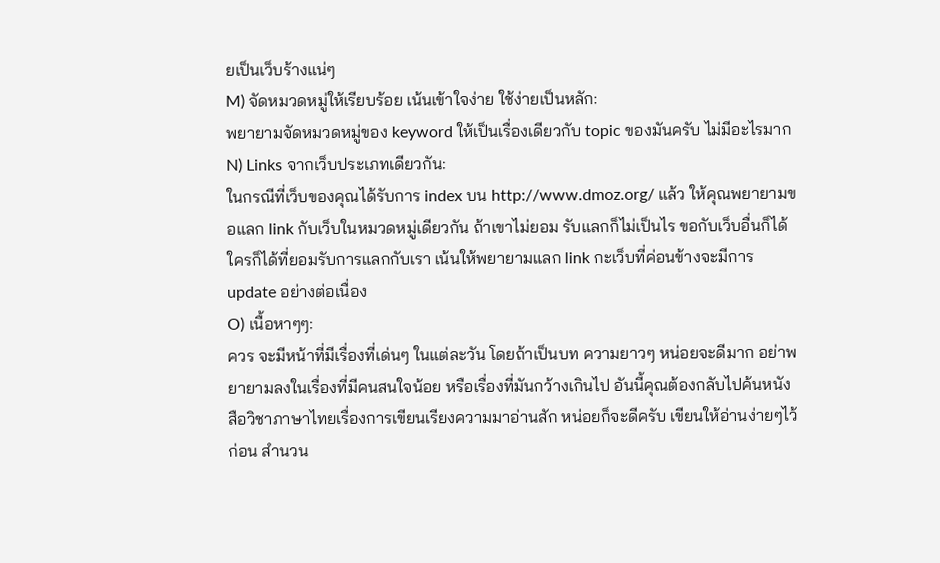ยเป็นเว็บร้างแน่ๆ
M) จัดหมวดหมู่ให้เรียบร้อย เน้นเข้าใจง่าย ใช้ง่ายเป็นหลัก:
พยายามจัดหมวดหมู่ของ keyword ให้เป็นเรื่องเดียวกับ topic ของมันครับ ไม่มีอะไรมาก
N) Links จากเว็บประเภทเดียวกัน:
ในกรณีที่เว็บของคุณได้รับการ index บน http://www.dmoz.org/ แล้ว ให้คุณพยายามขอแลก link กับเว็บในหมวดหมู่เดียวกัน ถ้าเขาไม่ยอม รับแลกก็ไม่เป็นไร ขอกับเว็บอื่นก็ได้ ใครก็ได้ที่ยอมรับการแลกกับเรา เน้นให้พยายามแลก link กะเว็บที่ค่อนข้างจะมีการ update อย่างต่อเนื่อง
O) เนื้อหาๆๆ:
ควร จะมีหน้าที่มีเรื่องที่เด่นๆ ในแต่ละวัน โดยถ้าเป็นบท ความยาวๆ หน่อยจะดีมาก อย่าพยายามลงในเรื่องที่มีคนสนใจน้อย หรือเรื่องที่มันกว้างเกินไป อันนี้คุณต้องกลับไปค้นหนังสือวิชาภาษาไทยเรื่องการเขียนเรียงความมาอ่านสัก หน่อยก็จะดีครับ เขียนให้อ่านง่ายๆไว้ก่อน สำนวน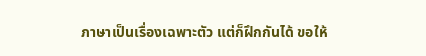ภาษาเป็นเรื่องเฉพาะตัว แต่ก็ฝึกกันได้ ขอให้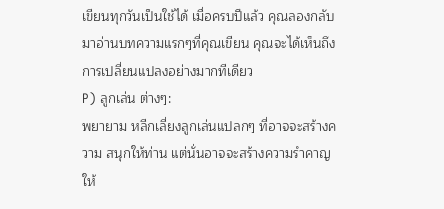เขียนทุกวันเป็นใช้ได้ เมื่อครบปีแล้ว คุณลองกลับมาอ่านบทความแรกๆที่คุณเขียน คุณจะได้เห็นถึงการเปลี่ยนแปลงอย่างมากทีเดียว
P) ลูกเล่น ต่างๆ:
พยายาม หลีกเลี่ยงลูกเล่นแปลกๆ ที่อาจจะสร้างความ สนุกให้ท่าน แต่นั่นอาจจะสร้างความรำคาญให้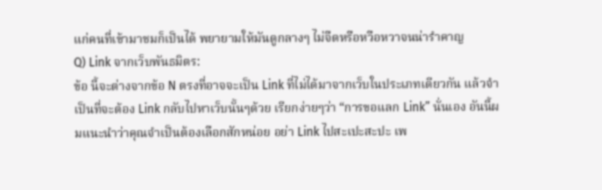แก่คนที่เข้ามาชมก็เป็นได้ พยายามให้มันดูกลางๆ ไม่จืดหรือหวือหวาจนน่ารำคาญ
Q) Link จากเว็บพันธมิตร:
ข้อ นี้จะต่างจากข้อ N ตรงที่อาจจะเป็น Link ที่ไม่ได้มาจากเว็บในประเภทเดียวกัน แล้วจำเป็นที่จะต้อง Link กลับไปหาเว็บนั้นๆด้วย เรียกง่ายๆว่า “การขอแลก Link” นั่นเอง อันนี้ผมแนะนำว่าคุณจำเป็นต้องเลือกสักหน่อย อย่า Link ไปสะเปะสะปะ เพ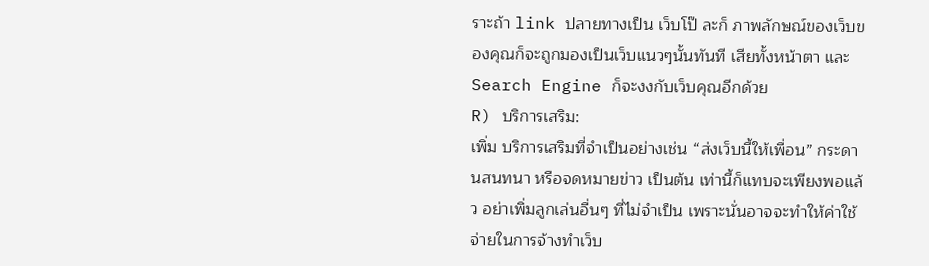ราะถ้า link ปลายทางเป็น เว็บโป๊ ละก็ ภาพลักษณ์ของเว็บของคุณก็จะถูกมองเป็นเว็บแนวๆนั้นทันที เสียทั้งหน้าตา และ Search Engine ก็จะงงกับเว็บคุณอีกด้วย
R) บริการเสริม:
เพิ่ม บริการเสริมที่จำเป็นอย่างเช่น “ส่งเว็บนี้ให้เพื่อน” กระดานสนทนา หรือจดหมายข่าว เป็นต้น เท่านี้ก็แทบจะเพียงพอแล้ว อย่าเพิ่มลูกเล่นอื่นๆ ที่ไม่จำเป็น เพราะนั่นอาจจะทำให้ค่าใช้จ่ายในการจ้างทำเว็บ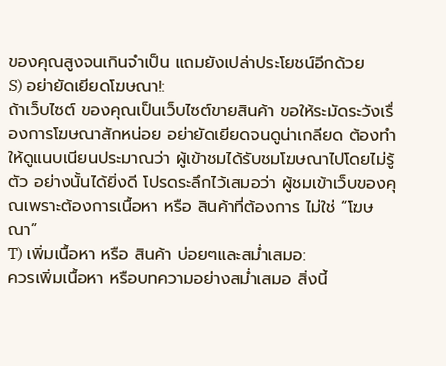ของคุณสูงจนเกินจำเป็น แถมยังเปล่าประโยชน์อีกด้วย
S) อย่ายัดเยียดโฆษณา!:
ถ้าเว็บไซต์ ของคุณเป็นเว็บไซต์ขายสินค้า ขอให้ระมัดระวังเรื่องการโฆษณาสักหน่อย อย่ายัดเยียดจนดูน่าเกลียด ต้องทำให้ดูแนบเนียนประมาณว่า ผู้เข้าชมได้รับชมโฆษณาไปโดยไม่รู้ตัว อย่างนั้นได้ยิ่งดี โปรดระลึกไว้เสมอว่า ผู้ชมเข้าเว็บของคุณเพราะต้องการเนื้อหา หรือ สินค้าที่ต้องการ ไม่ใช่ “โฆษณา”
T) เพิ่มเนื้อหา หรือ สินค้า บ่อยๆและสม่ำเสมอ:
ควรเพิ่มเนื้อหา หรือบทความอย่างสม่ำเสมอ สิ่งนี้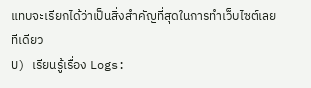แทบจะเรียกได้ว่าเป็นสิ่งสำคัญที่สุดในการทำเว็บไซต์เลยทีเดียว
U) เรียนรู้เรื่อง Logs: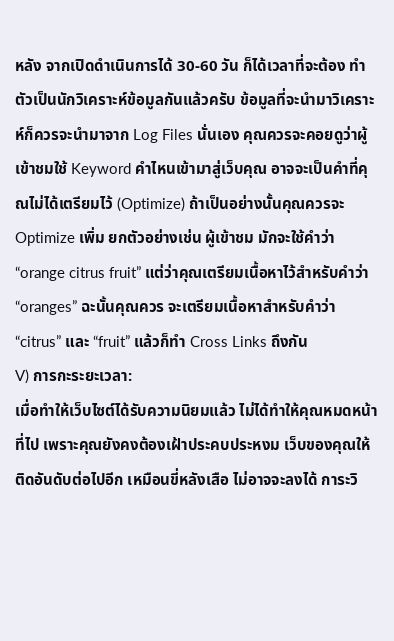หลัง จากเปิดดำเนินการได้ 30-60 วัน ก็ได้เวลาที่จะต้อง ทำตัวเป็นนักวิเคราะห์ข้อมูลกันแล้วครับ ข้อมูลที่จะนำมาวิเคราะห์ก็ควรจะนำมาจาก Log Files นั่นเอง คุณควรจะคอยดูว่าผู้เข้าชมใช้ Keyword คำไหนเข้ามาสู่เว็บคุณ อาจจะเป็นคำที่คุณไม่ได้เตรียมไว้ (Optimize) ถ้าเป็นอย่างนั้นคุณควรจะ Optimize เพิ่ม ยกตัวอย่างเช่น ผู้เข้าชม มักจะใช้คำว่า “orange citrus fruit” แต่ว่าคุณเตรียมเนื้อหาไว้สำหรับคำว่า “oranges” ฉะนั้นคุณควร จะเตรียมเนื้อหาสำหรับคำว่า “citrus” และ “fruit” แล้วก็ทำ Cross Links ถึงกัน
V) การกะระยะเวลา:
เมื่อทำให้เว็บไซต์ได้รับความนิยมแล้ว ไม่ได้ทำให้คุณหมดหน้าที่ไป เพราะคุณยังคงต้องเฝ้าประคบประหงม เว็บของคุณให้ติดอันดับต่อไปอีก เหมือนขี่หลังเสือ ไม่อาจจะลงได้ การะวิ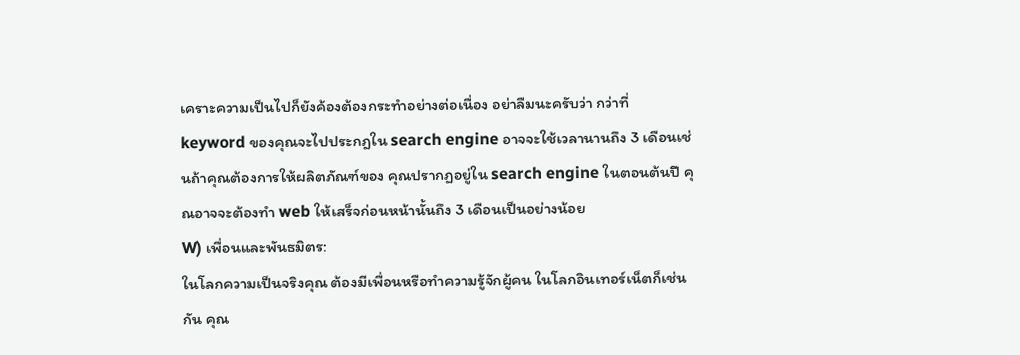เคราะความเป็นไปก็ยังค้องต้องกระทำอย่างต่อเนื่อง อย่าลืมนะครับว่า กว่าที่ keyword ของคุณจะไปประกฎใน search engine อาจจะใช้เวลานานถึง 3 เดือนเช่นถ้าคุณต้องการให้ผลิตภัณฑ์ของ คุณปรากฏอยู่ใน search engine ในตอนต้นปี คุณอาจจะต้องทำ web ให้เสร็จก่อนหน้านั้นถึง 3 เดือนเป็นอย่างน้อย
W) เพื่อนและพันธมิตร:
ในโลกความเป็นจริงคุณ ต้องมีเพื่อนหรือทำความรู้จักผู้คน ในโลกอินเทอร์เน็ตก็เช่นกัน คุณ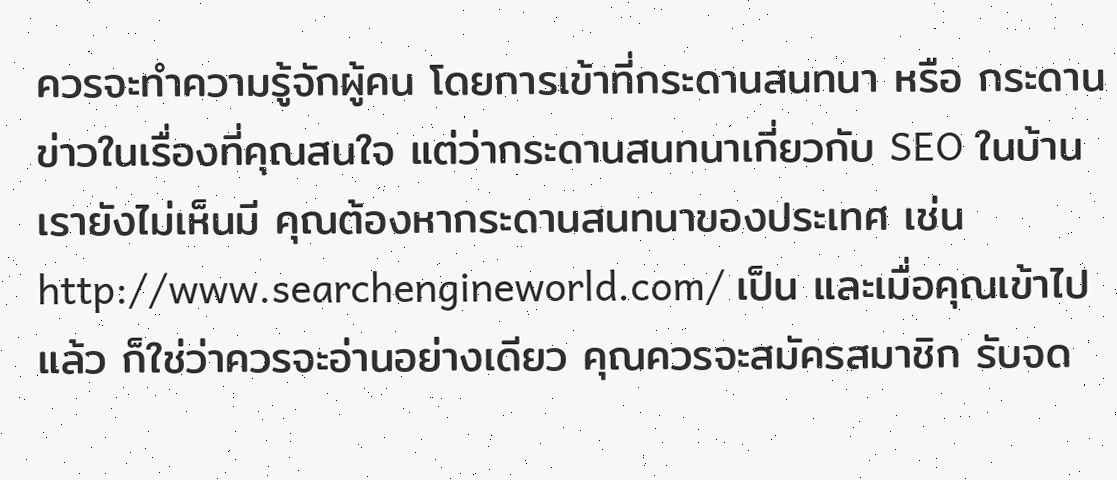ควรจะทำความรู้จักผู้คน โดยการเข้าที่กระดานสนทนา หรือ กระดานข่าวในเรื่องที่คุณสนใจ แต่ว่ากระดานสนทนาเกี่ยวกับ SEO ในบ้านเรายังไม่เห็นมี คุณต้องหากระดานสนทนาของประเทศ เช่น http://www.searchengineworld.com/ เป็น และเมื่อคุณเข้าไปแล้ว ก็ใช่ว่าควรจะอ่านอย่างเดียว คุณควรจะสมัครสมาชิก รับจด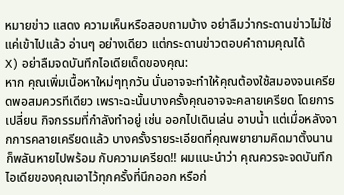หมายข่าว แสดง ความเห็นหรือสอบถามบ้าง อย่าลืมว่ากระดานข่าวไม่ใช่แค่เข้าไปแล้ว อ่านๆ อย่างเดียว แต่กระดานข่าวตอบคำถามคุณได้
X) อย่าลืมจดบันทึกไอเดียเด็ดของคุณ:
หาก คุณเพิ่มเนื้อหาใหม่ๆทุกวัน นั่นอาจจะทำให้คุณต้องใช้สมองจนเครียดพอสมควรทีเดียว เพราะฉะนั้นบางครั้งคุณอาจจะคลายเครียด โดยการเปลี่ยน กิจกรรมที่กำลังทำอยู่ เช่น ออกไปเดินเล่น อาบน้ำ แต่เมื่อหลังจากการคลายเครียดแล้ว บางครั้งรายระเอียดที่คุณพยายามคิดมาตั้งนาน ก็พลันหายไปพร้อม กับความเครียด!! ผมแนะนำว่า คุณควรจะจดบันทึกไอเดียของคุณเอาไว้ทุกครั้งที่นึกออก หรือก่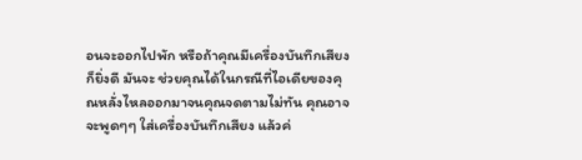อนจะออกไปพัก หรือถ้าคุณมีเครื่องบันทึกเสียงก็ยิ่งดี มันจะ ช่วยคุณได้ในกรณีที่ไอเดียของคุณหลั่งไหลออกมาจนคุณจดตามไม่ทัน คุณอาจจะพูดๆๆ ใส่เครื่องบันทึกเสียง แล้วค่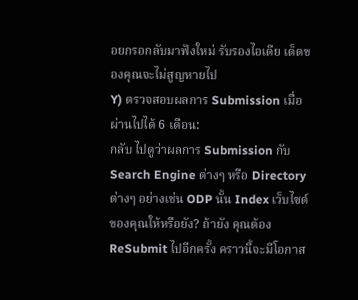อยกรอกลับมาฟังใหม่ รับรองไอเดีย เด็ดของคุณจะไม่สูญหายไป
Y) ตรวจสอบผลการ Submission เมื่อผ่านไปได้ 6 เดือน:
กลับ ไปดูว่าผลการ Submission กับ Search Engine ต่างๆ หรือ Directory ต่างๆ อย่างเช่น ODP นั้น Index เว็บไซต์ของคุณให้หรือยัง? ถ้ายัง คุณต้อง ReSubmit ไปอีกครั้ง คราวนี้จะมีโอกาส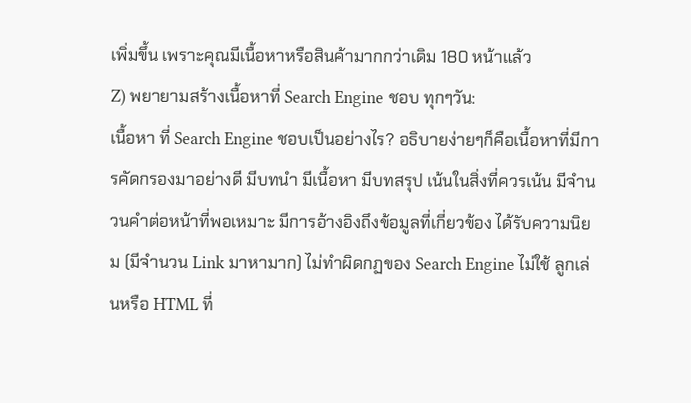เพิ่มขึ้น เพราะคุณมีเนื้อหาหรือสินค้ามากกว่าเดิม 180 หน้าแล้ว
Z) พยายามสร้างเนื้อหาที่ Search Engine ชอบ ทุกๆวัน:
เนื้อหา ที่ Search Engine ชอบเป็นอย่างไร? อธิบายง่ายๆก็คือเนื้อหาที่มีการคัดกรองมาอย่างดี มีบทนำ มีเนื้อหา มีบทสรุป เน้นในสิ่งที่ควรเน้น มีจำนวนคำต่อหน้าที่พอเหมาะ มีการอ้างอิงถึงข้อมูลที่เกี่ยวข้อง ได้รับความนิยม (มีจำนวน Link มาหามาก) ไม่ทำผิดกฏของ Search Engine ไม่ใช้ ลูกเล่นหรือ HTML ที่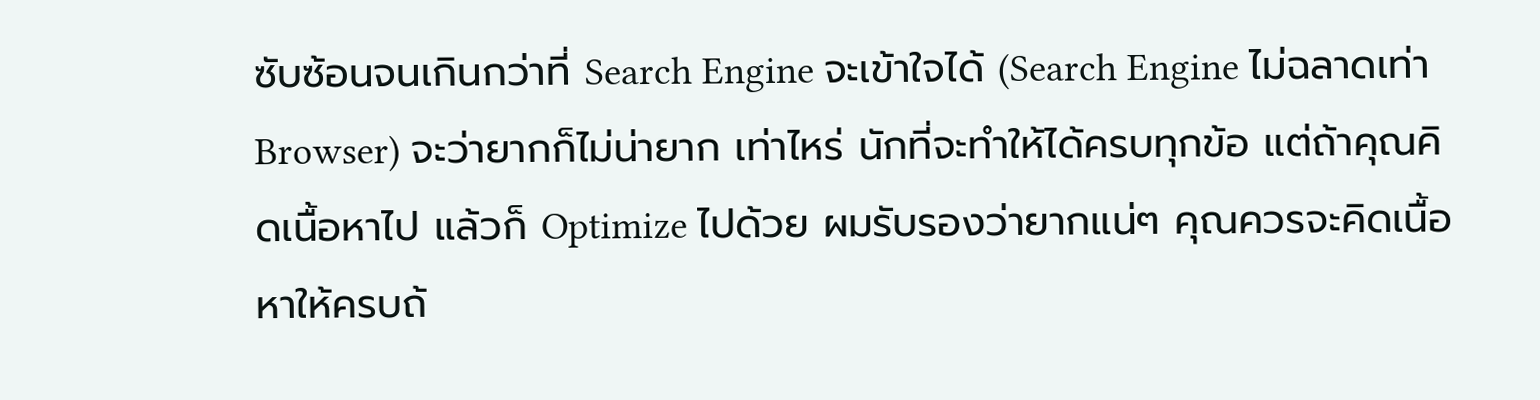ซับซ้อนจนเกินกว่าที่ Search Engine จะเข้าใจได้ (Search Engine ไม่ฉลาดเท่า Browser) จะว่ายากก็ไม่น่ายาก เท่าไหร่ นักที่จะทำให้ได้ครบทุกข้อ แต่ถ้าคุณคิดเนื้อหาไป แล้วก็ Optimize ไปด้วย ผมรับรองว่ายากแน่ๆ คุณควรจะคิดเนื้อหาให้ครบถ้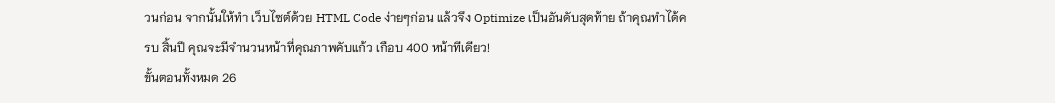วนก่อน จากนั้นให้ทำ เว็บไซต์ด้วย HTML Code ง่ายๆก่อน แล้วจึง Optimize เป็นอันดับสุดท้าย ถ้าคุณทำได้ครบ สิ้นปี คุณจะมีจำนวนหน้าที่คุณภาพคับแก้ว เกือบ 400 หน้าทีเดียว!
ขั้นตอนทั้งหมด 26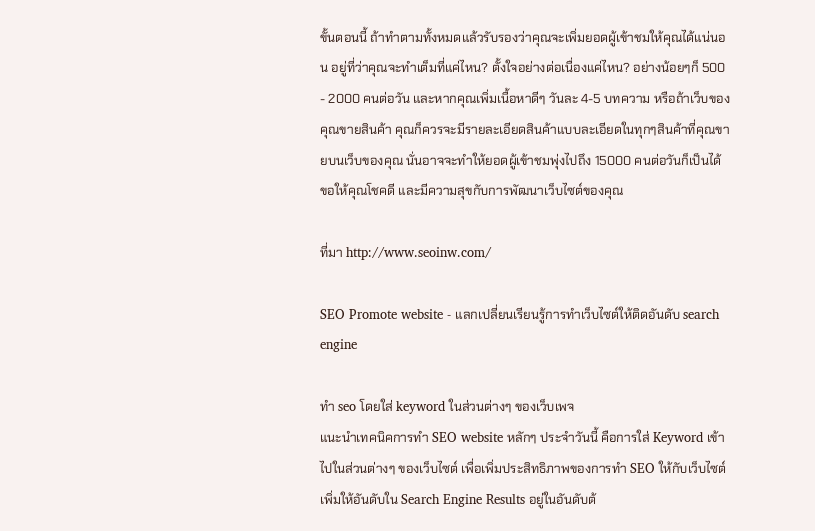ขั้นตอนนี้ ถ้าทำตามทั้งหมดแล้วรับรองว่าคุณจะเพิ่มยอดผู้เข้าชมให้คุณได้แน่นอน อยู่ที่ว่าคุณจะทำเต็มที่แค่ไหน? ตั้งใจอย่างต่อเนื่องแค่ไหน? อย่างน้อยๆก็ 500 - 2000 คนต่อวัน และหากคุณเพิ่มเนื้อหาดีๆ วันละ 4-5 บทความ หรือถ้าเว็บของคุณขายสินค้า คุณก็ควรจะมีรายละเอียดสินค้าแบบละเอียดในทุกๆสินค้าที่คุณขายบนเว็บของคุณ นั่นอาจจะทำให้ยอดผู้เข้าชมพุ่งไปถึง 15000 คนต่อวันก็เป็นได้ ขอให้คุณโชคดี และมีความสุขกับการพัฒนาเว็บไซต์ของคุณ

ที่มา http://www.seoinw.com/

SEO Promote website - แลกเปลี่ยนเรียนรู้การทำเว็บไซต์ให้ติดอันดับ search engine

ทำ seo โดยใส่ keyword ในส่วนต่างๆ ของเว็บเพจ
แนะนำเทคนิคการทำ SEO website หลักๆ ประจำวันนี้ คือการใส่ Keyword เข้าไปในส่วนต่างๆ ของเว็บไซต์ เพื่อเพิ่มประสิทธิภาพของการทำ SEO ให้กับเว็บไซต์ เพิ่มให้อันดับใน Search Engine Results อยู่ในอันดับต้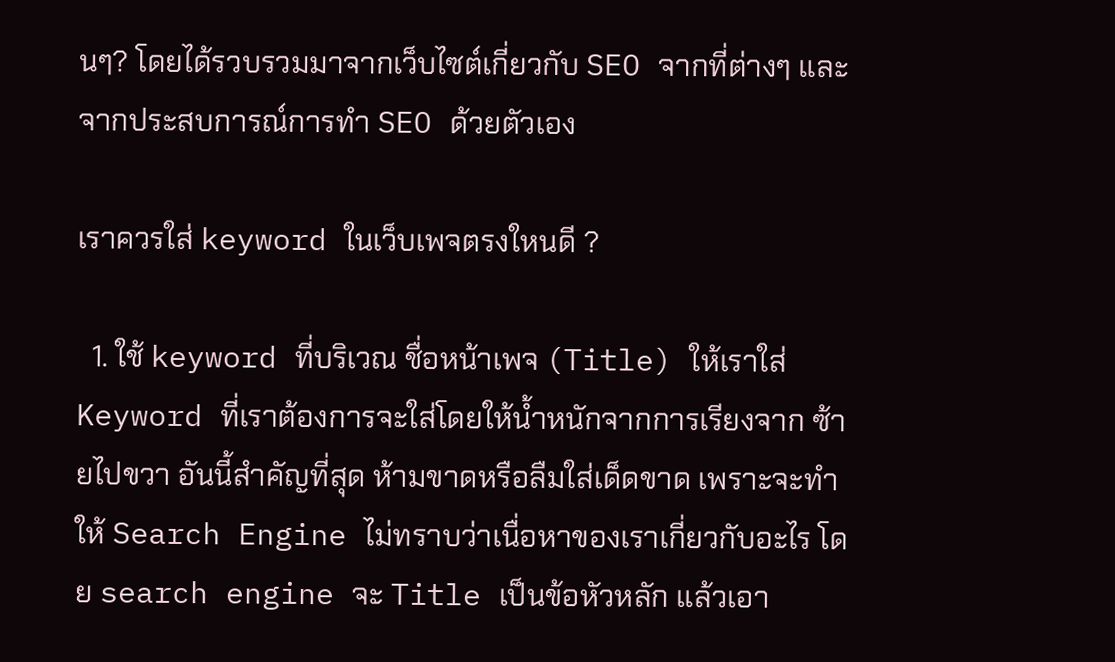นๆ? โดยได้รวบรวมมาจากเว็บไซต์เกี่ยวกับ SEO จากที่ต่างๆ และจากประสบการณ์การทำ SEO ด้วยตัวเอง

เราควรใส่ keyword ในเว็บเพจตรงใหนดี ?

  1. ใช้ keyword ที่บริเวณ ชื่อหน้าเพจ (Title) ให้เราใส่ Keyword ที่เราต้องการจะใส่โดยให้น้ำหนักจากการเรียงจาก ซ้ายไปขวา อันนี้สำคัญที่สุด ห้ามขาดหรือลืมใส่เด็ดขาด เพราะจะทำให้ Search Engine ไม่ทราบว่าเนื่อหาของเราเกี่ยวกับอะไร โดย search engine จะ Title เป็นข้อหัวหลัก แล้วเอา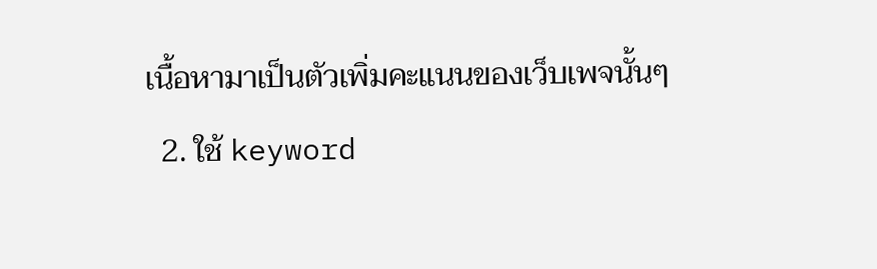เนื้อหามาเป็นตัวเพิ่มคะแนนของเว็บเพจนั้นๆ
  2. ใช้ keyword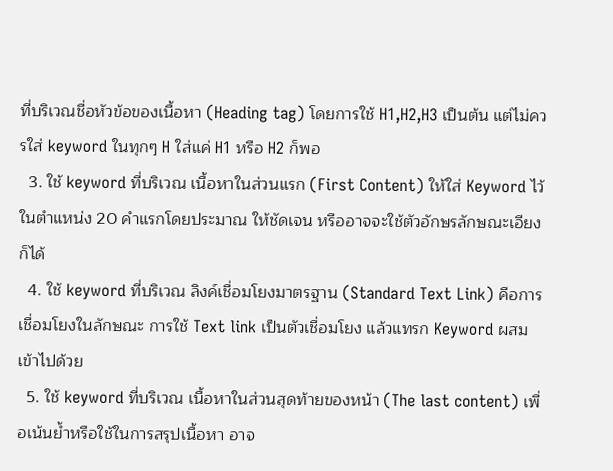ที่บริเวณชื่อหัวข้อของเนื้อหา (Heading tag) โดยการใช้ H1,H2,H3 เป็นต้น แต่ไม่ควรใส่ keyword ในทุกๆ H ใส่แค่ H1 หรือ H2 ก็พอ
  3. ใช้ keyword ที่บริเวณ เนื้อหาในส่วนแรก (First Content) ให้ใส่ Keyword ไว้ในตำแหน่ง 20 คำแรกโดยประมาณ ให้ชัดเจน หรืออาจจะใช้ตัวอักษรลักษณะเอียงก็ได้
  4. ใช้ keyword ที่บริเวณ ลิงค์เชื่อมโยงมาตรฐาน (Standard Text Link) คือการเชื่อมโยงในลักษณะ การใช้ Text link เป็นตัวเชื่อมโยง แล้วแทรก Keyword ผสมเข้าไปด้วย
  5. ใช้ keyword ที่บริเวณ เนื้อหาในส่วนสุดท้ายของหน้า (The last content) เพื่อเน้นย้ำหรือใช้ในการสรุปเนื้อหา อาจ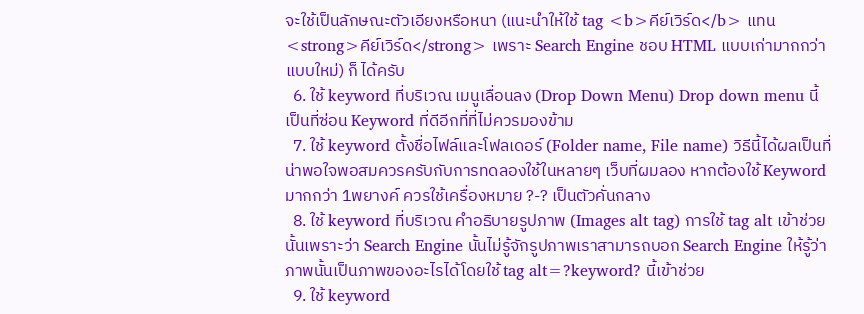จะใช้เป็นลักษณะตัวเอียงหรือหนา (แนะนำให้ใช้ tag <b>คีย์เวิร์ด</b> แทน <strong>คีย์เวิร์ด</strong> เพราะ Search Engine ชอบ HTML แบบเก่ามากกว่าแบบใหม่) ก็ ได้ครับ
  6. ใช้ keyword ที่บริเวณ เมนูเลื่อนลง (Drop Down Menu) Drop down menu นี้เป็นที่ซ่อน Keyword ที่ดีอีกที่ที่ไม่ควรมองข้าม
  7. ใช้ keyword ตั้งชื่อไฟล์และโฟลเดอร์ (Folder name, File name) วิธีนี้ได้ผลเป็นที่น่าพอใจพอสมควรครับกับการทดลองใช้ในหลายๆ เว็บที่ผมลอง หากต้องใช้ Keyword มากกว่า 1พยางค์ ควรใช้เครื่องหมาย ?-? เป็นตัวคั่นกลาง
  8. ใช้ keyword ที่บริเวณ คำอธิบายรูปภาพ (Images alt tag) การใช้ tag alt เข้าช่วยนั้นเพราะว่า Search Engine นั้นไม่รู้จักรูปภาพเราสามารถบอก Search Engine ให้รู้ว่าภาพนั้นเป็นภาพของอะไรได้โดยใช้ tag alt=?keyword? นี้เข้าช่วย
  9. ใช้ keyword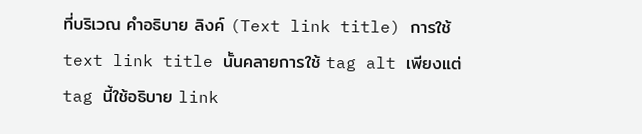ที่บริเวณ คำอธิบาย ลิงค์ (Text link title) การใช้ text link title นั้นคลายการใช้ tag alt เพียงแต่ tag นี้ใช้อธิบาย link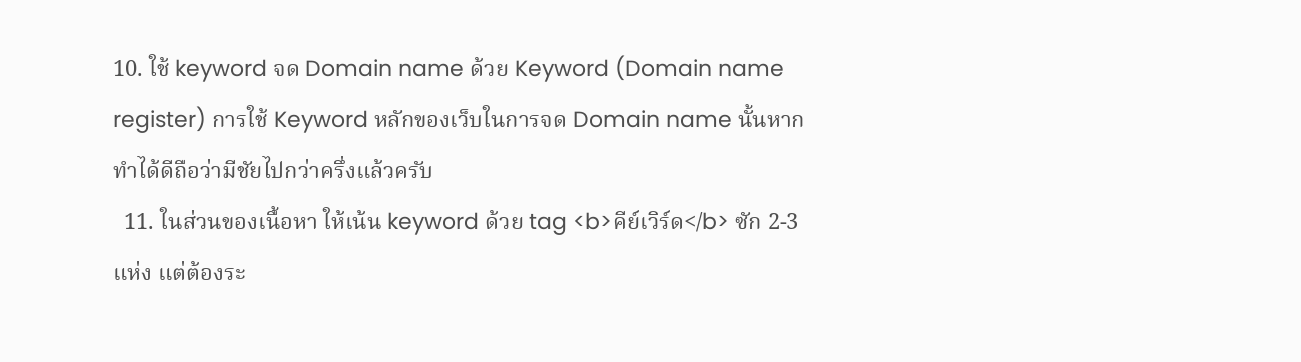10. ใช้ keyword จด Domain name ด้วย Keyword (Domain name register) การใช้ Keyword หลักของเว็บในการจด Domain name นั้นหากทำได้ดีถือว่ามีชัยไปกว่าครึ่งแล้วครับ
  11. ในส่วนของเนื้อหา ให้เน้น keyword ด้วย tag <b>คีย์เวิร์ด</b> ซัก 2-3 แห่ง แต่ต้องระ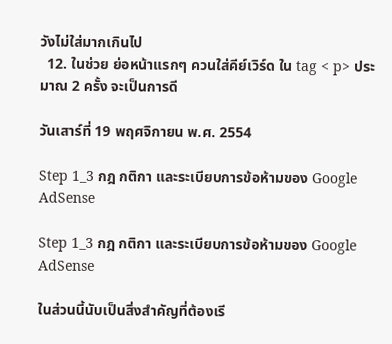วังไม่ใส่มากเกินไป
  12. ในช่วย ย่อหน้าแรกๆ ควนใส่คีย์เวิร์ด ใน tag < p> ประมาณ 2 ครั้ง จะเป็นการดี

วันเสาร์ที่ 19 พฤศจิกายน พ.ศ. 2554

Step 1_3 กฎ กติกา และระเบียบการข้อห้ามของ Google AdSense

Step 1_3 กฎ กติกา และระเบียบการข้อห้ามของ Google AdSense

ในส่วนนี้นับเป็นสิ่งสำคัญที่ต้องเรี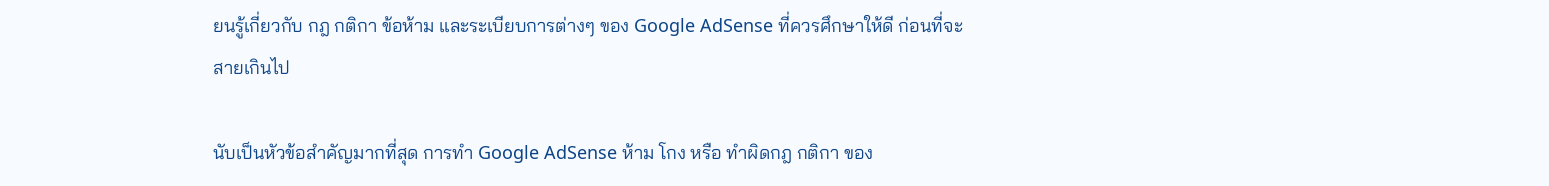ยนรู้เกี่ยวกับ กฎ กติกา ข้อห้าม และระเบียบการต่างๆ ของ Google AdSense ที่ควรศึกษาให้ดี ก่อนที่จะสายเกินไป

นับเป็นหัวข้อสำคัญมากที่สุด การทำ Google AdSense ห้าม โกง หรือ ทำผิดกฎ กติกา ของ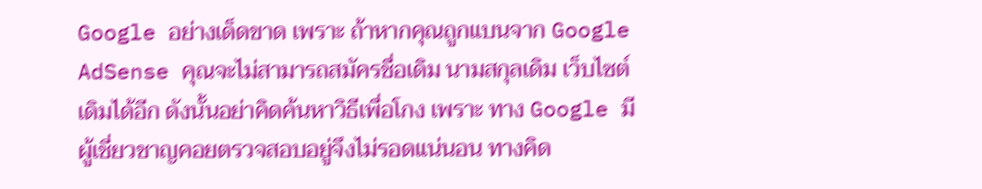Google อย่างเด็ดขาด เพราะ ถ้าหากคุณถูกแบนจาก Google AdSense คุณจะไม่สามารถสมัครชื่อเดิม นามสกุลเดิม เว็บไซต์เดิมได้อีก ดังนั้นอย่าคิดค้นหาวิธีเพื่อโกง เพราะ ทาง Google มีผู้เชี่ยวชาญคอยตรวจสอบอยู่จึงไม่รอดแน่นอน ทางคิด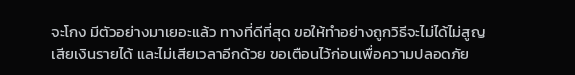จะโกง มีตัวอย่างมาเยอะแล้ว ทางที่ดีที่สุด ขอให้ทำอย่างถูกวิธีจะไม่ได้ไม่สูญเสียเงินรายได้ และไม่เสียเวลาอีกด้วย ขอเตือนไว้ก่อนเพื่อความปลอดภัย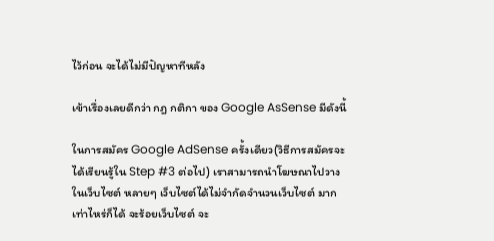ไว้ก่อน จะได้ไม่มีปัญหาทีหลัง

เข้าเรื่องเลยดีกว่า กฎ กติกา ของ Google AsSense มีดังนี้

ในการสมัคร Google AdSense ครั้งเดียว(วิธีการสมัครจะได้เรียนรู้ใน Step #3 ต่อไป) เราสามารถนำโฆษณาไปวางในเว็บไซต์ หลายๆ เว็บไซต์ได้ไม่จำกัดจำนวนเว็บไซต์ มากเท่าไหร่ก็ได้ จะร้อยเว็บไซต์ จะ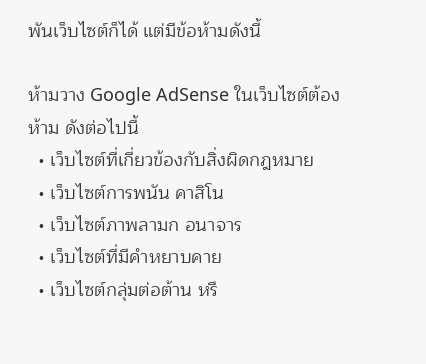พันเว็บไซต์ก็ได้ แต่มีข้อห้ามดังนี้

ห้ามวาง Google AdSense ในเว็บไซต์ต้องห้าม ดังต่อไปนี้
  • เว็บไซต์ที่เกี่ยวข้องกับสิ่งผิดกฎหมาย
  • เว็บไซต์การพนัน คาสิโน
  • เว็บไซต์ภาพลามก อนาจาร
  • เว็บไซต์ที่มีคำหยาบคาย
  • เว็บไซต์กลุ่มต่อต้าน หรื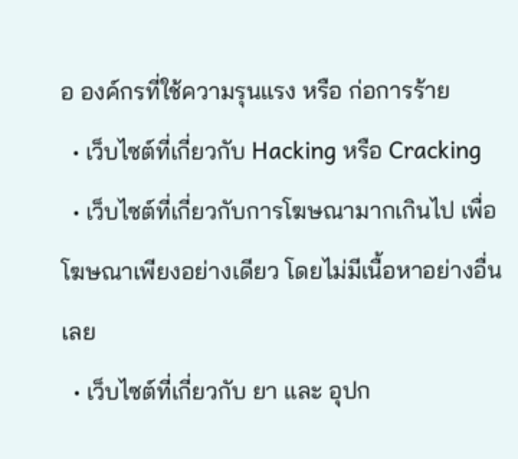อ องค์กรที่ใช้ความรุนแรง หรือ ก่อการร้าย
  • เว็บไซต์ที่เกี่ยวกับ Hacking หรือ Cracking
  • เว็บไซต์ที่เกี่ยวกับการโฆษณามากเกินไป เพื่อโฆษณาเพียงอย่างเดียว โดยไม่มีเนื้อหาอย่างอื่นเลย
  • เว็บไซต์ที่เกี่ยวกับ ยา และ อุปก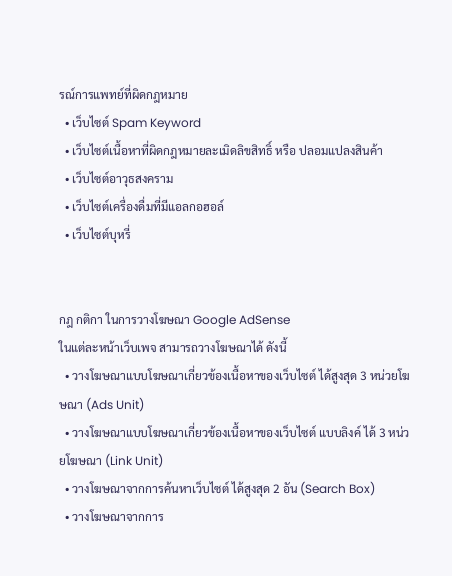รณ์การแพทย์ที่ผิดกฎหมาย
  • เว็บไซต์ Spam Keyword
  • เว็บไซต์เนื้อหาที่ผิดกฎหมายละเมิดลิขสิทธิ์ หรือ ปลอมแปลงสินค้า
  • เว็บไซต์อาวุธสงคราม
  • เว็บไซต์เครื่องดื่มที่มีแอลกอฮอล์
  • เว็บไซต์บุหรี่


กฎ กติกา ในการวางโฆษณา Google AdSense
ในแต่ละหน้าเว็บเพจ สามารถวางโฆษณาได้ ดังนี้
  • วางโฆษณาแบบโฆษณาเกี่ยวข้องเนื้อหาของเว็บไซต์ ได้สูงสุด 3 หน่วยโฆษณา (Ads Unit)
  • วางโฆษณาแบบโฆษณาเกี่ยวข้องเนื้อหาของเว็บไซต์ แบบลิงค์ ได้ 3 หน่วยโฆษณา (Link Unit)
  • วางโฆษณาจากการค้นหาเว็บไซต์ ได้สูงสุด 2 อัน (Search Box)
  • วางโฆษณาจากการ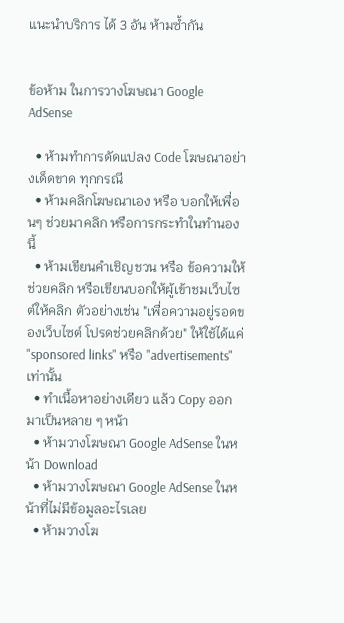แนะนำบริการ ได้ 3 อัน ห้ามซ้ำกัน


ข้อห้าม ในการวางโฆษณา Google AdSense

  • ห้ามทำการดัดแปลง Code โฆษณาอย่างเด็ดขาด ทุกกรณี
  • ห้ามคลิกโฆษณาเอง หรือ บอกให้เพื่อนๆ ช่วยมาคลิก หรือการกระทำในทำนองนี้
  • ห้ามเขียนคำเชิญชวน หรือ ข้อความให้ช่วยคลิก หรือเขียนบอกให้ผู้เข้าชมเว็บไซต์ให้คลิก ตัวอย่างเช่น "เพื่อความอยู่รอดของเว็บไซต์ โปรดช่วยคลิกด้วย" ให้ใช้ได้แค่ "sponsored links" หรือ "advertisements" เท่านั้น
  • ทำเนื้อหาอย่างเดียว แล้ว Copy ออกมาเป็นหลาย ๆ หน้า
  • ห้ามวางโฆษณา Google AdSense ในหน้า Download
  • ห้ามวางโฆษณา Google AdSense ในหน้าที่ไม่มีข้อมูลอะไรเลย
  • ห้ามวางโฆ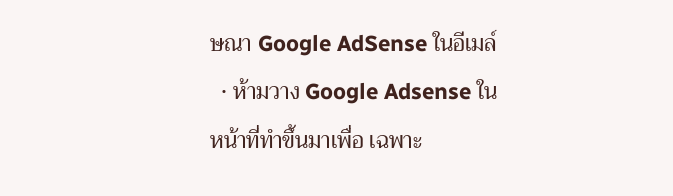ษณา Google AdSense ในอีเมล์
  • ห้ามวาง Google Adsense ในหน้าที่ทำขึ้นมาเพื่อ เฉพาะ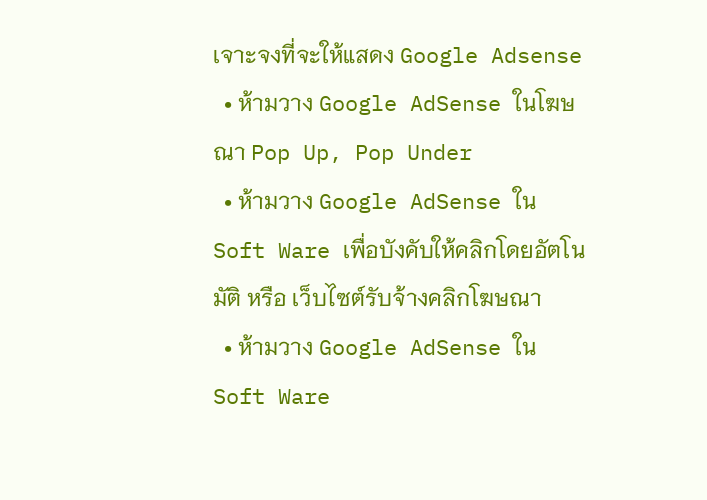เจาะจงที่จะให้แสดง Google Adsense
  • ห้ามวาง Google AdSense ในโฆษณา Pop Up, Pop Under
  • ห้ามวาง Google AdSense ใน Soft Ware เพื่อบังคับให้คลิกโดยอัตโนมัติ หรือ เว็บไซต์รับจ้างคลิกโฆษณา
  • ห้ามวาง Google AdSense ใน Soft Ware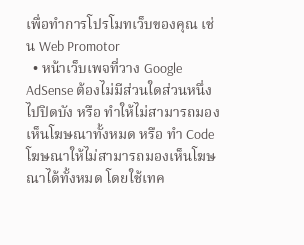เพื่อทำการโปรโมทเว็บของคุณ เช่น Web Promotor
  • หน้าเว็บเพจที่วาง Google AdSense ต้องไม่มีส่วนใดส่วนหนึ่งไปปิดบัง หรือ ทำให้ไม่สามารถมองเห็นโฆษณาทั้งหมด หรือ ทำ Code โฆษณาให้ไม่สามารถมองเห็นโฆษณาได้ทั้งหมด โดยใช้เทค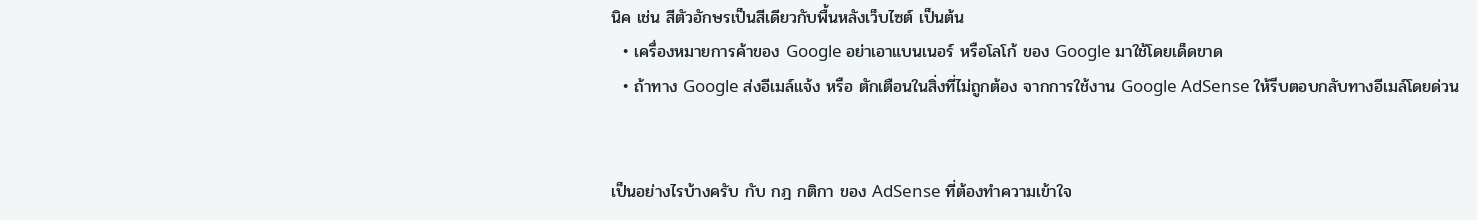นิค เช่น สีตัวอักษรเป็นสีเดียวกับพื้นหลังเว็บไซต์ เป็นต้น
  • เครื่องหมายการค้าของ Google อย่าเอาแบนเนอร์ หรือโลโก้ ของ Google มาใช้โดยเด็ดขาด
  • ถ้าทาง Google ส่งอีเมล์แจ้ง หรือ ตักเตือนในสิ่งที่ไม่ถูกต้อง จากการใช้งาน Google AdSense ให้รีบตอบกลับทางอีเมล์โดยด่วน


เป็นอย่างไรบ้างครับ กับ กฎ กติกา ของ AdSense ที่ต้องทำความเข้าใจ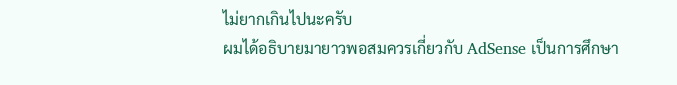ไม่ยากเกินไปนะครับ
ผมได้อธิบายมายาวพอสมควรเกี่ยวกับ AdSense เป็นการศึกษา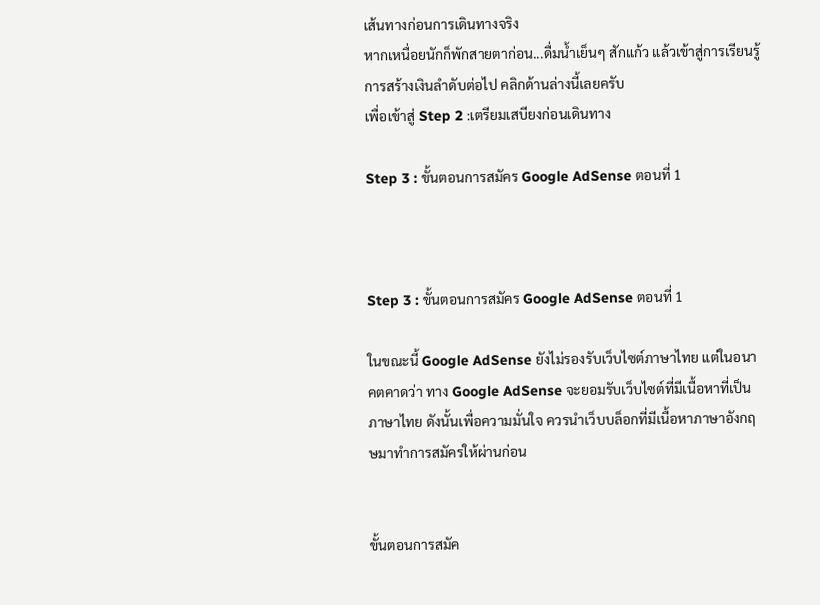เส้นทางก่อนการเดินทางจริง
หากเหนื่อยนักก็พักสายตาก่อน...ดื่มน้ำเย็นๆ สักแก้ว แล้วเข้าสู่การเรียนรู้การสร้างเงินลำดับต่อไป คลิกด้านล่างนี้เลยครับ
เพื่อเข้าสู่ Step 2 :เตรียมเสบียงก่อนเดินทาง

Step 3 : ขั้นตอนการสมัคร Google AdSense ตอนที่ 1



Step 3 : ขั้นตอนการสมัคร Google AdSense ตอนที่ 1

ในขณะนี้ Google AdSense ยังไม่รองรับเว็บไซต์ภาษาไทย แต่ในอนาคตคาดว่า ทาง Google AdSense จะยอมรับเว็บไซต์ที่มีเนื้อหาที่เป็นภาษาไทย ดังนั้นเพื่อความมั่นใจ ควรนำเว็บบล็อกที่มีเนื้อหาภาษาอังกฤษมาทำการสมัครให้ผ่านก่อน


ขั้นตอนการสมัค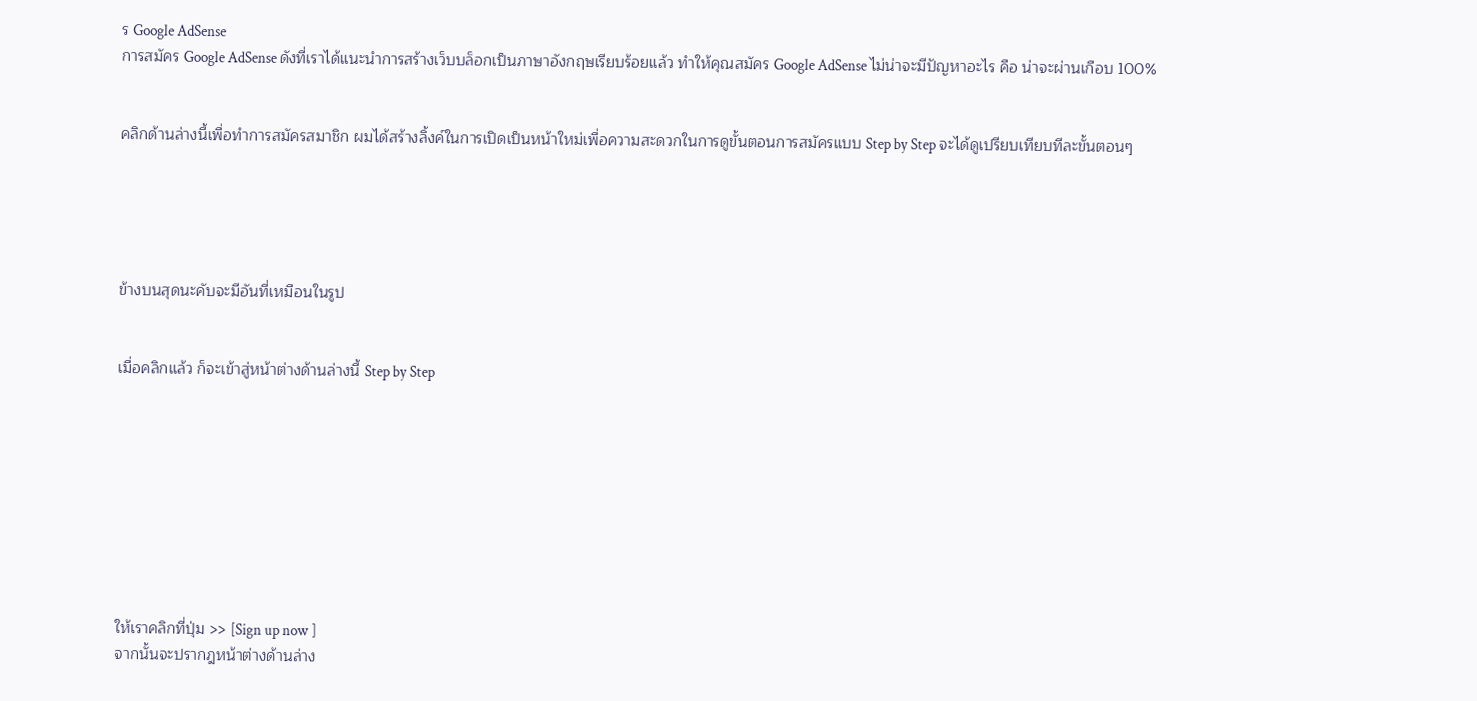ร Google AdSense
การสมัคร Google AdSense ดังที่เราได้แนะนำการสร้างเว็บบล็อกเป็นภาษาอังกฤษเรียบร้อยแล้ว ทำให้คุณสมัคร Google AdSense ไม่น่าจะมีปัญหาอะไร คือ น่าจะผ่านเกือบ 100%


คลิกด้านล่างนี้เพื่อทำการสมัครสมาชิก ผมได้สร้างลิ้งค์ในการเปิดเป็นหน้าใหม่เพื่อความสะดวกในการดูขั้นตอนการสมัครแบบ Step by Step จะได้ดูเปรียบเทียบทีละขั้นตอนๆ





ข้างบนสุดนะคับจะมีอันที่เหมือนในรูป


เมื่อคลิกแล้ว ก็จะเข้าสู่หน้าต่างด้านล่างนี้ Step by Step









ให้เราคลิกที่ปุ่ม >> [Sign up now ]
จากนั้นจะปรากฎหน้าต่างด้านล่าง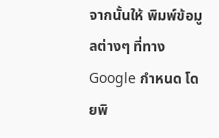จากนั้นให้ พิมพ์ข้อมูลต่างๆ ที่ทาง Google กำหนด โดยพิ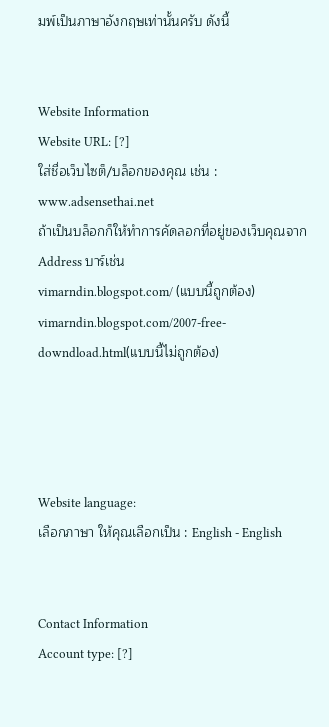มพ์เป็นภาษาอังกฤษเท่านั้นครับ ดังนี้


Website Information
Website URL: [?]
ใส่ชื่อเว็บไซต็/บล็อกของคุณ เช่น : www.adsensethai.net
ถ้าเป็นบล็อกก็ให้ทำการคัดลอกที่อยู่ของเว็บคุณจาก Address บาร์เช่น
vimarndin.blogspot.com/ (แบบนี้ถูกต้อง)
vimarndin.blogspot.com/2007-free-downdload.html(แบบนี้ไม่ถูกต้อง)




Website language:
เลือกภาษา ให้คุณเลือกเป็น : English - English


Contact Information
Account type: [?]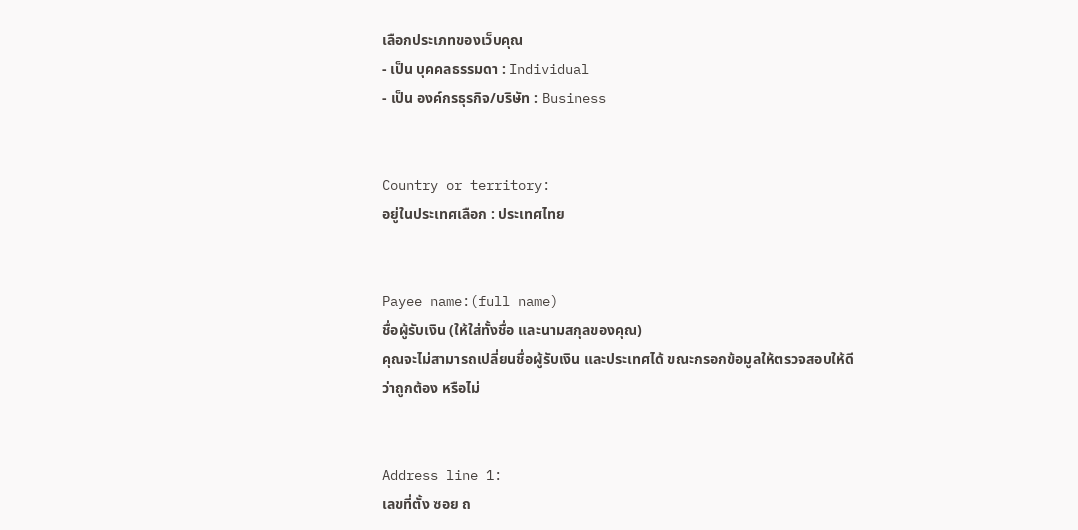เลือกประเภทของเว็บคุณ
- เป็น บุคคลธรรมดา : Individual
- เป็น องค์กรธุรกิจ/บริษัท : Business


Country or territory:
อยู่ในประเทศเลือก : ประเทศไทย


Payee name:(full name)
ชื่อผู้รับเงิน (ให้ใส่ทั้งชื่อ และนามสกุลของคุณ)
คุณจะไม่สามารถเปลี่ยนชื่อผู้รับเงิน และประเทศได้ ขณะกรอกข้อมูลให้ตรวจสอบให้ดีว่าถูกต้อง หรือไม่


Address line 1:
เลขที่ตั้ง ซอย ถ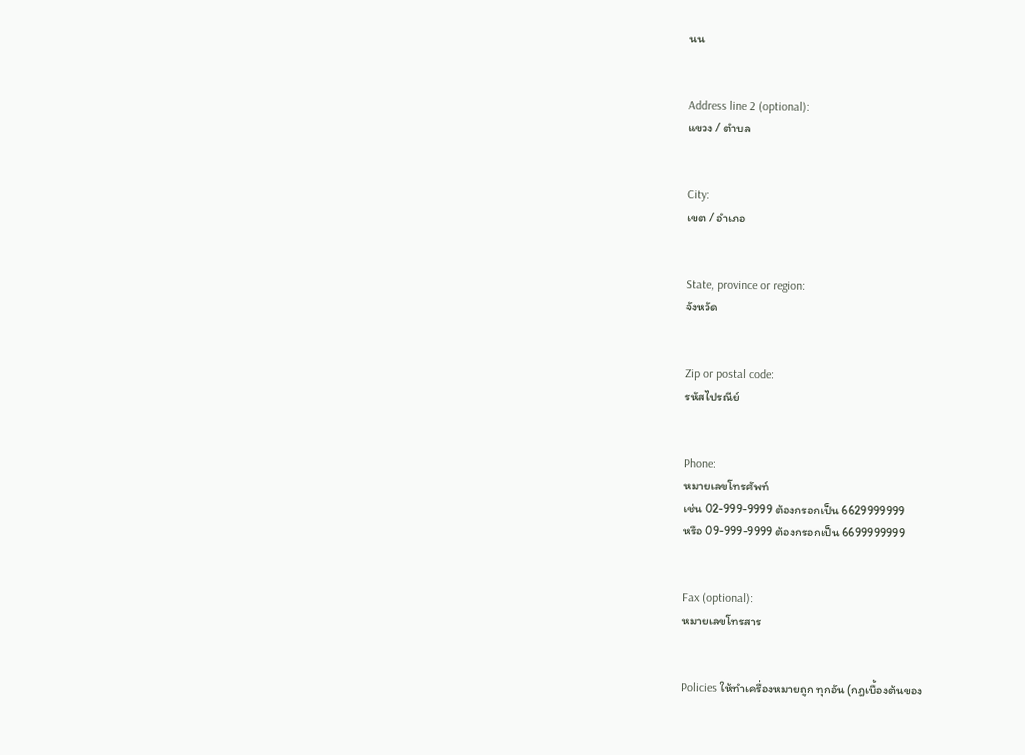นน


Address line 2 (optional):
แขวง / ตำบล


City:
เขต / อำเภอ


State, province or region:
จังหวัด


Zip or postal code:
รหัสไปรณีย์


Phone:
หมายเลขโทรศัพท์
เช่น 02-999-9999 ต้องกรอกเป็น 6629999999
หรือ 09-999-9999 ต้องกรอกเป็น 6699999999


Fax (optional):
หมายเลขโทรสาร


Policies ให้ทำเครื่องหมายถูก ทุกอัน (กฎเบื้องต้นของ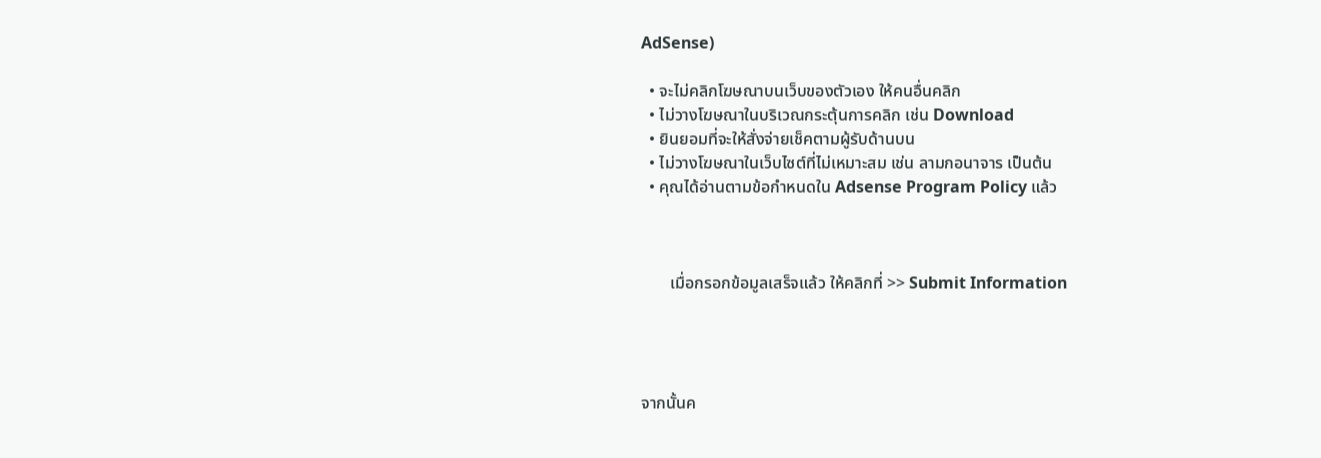AdSense)

  • จะไม่คลิกโฆษณาบนเว็บของตัวเอง ให้คนอื่นคลิก
  • ไม่วางโฆษณาในบริเวณกระตุ้นการคลิก เช่น Download
  • ยินยอมที่จะให้สั่งจ่ายเช็คตามผู้รับด้านบน
  • ไม่วางโฆษณาในเว็บไซต์ที่ไม่เหมาะสม เช่น ลามกอนาจาร เป็นต้น
  • คุณได้อ่านตามข้อกำหนดใน Adsense Program Policy แล้ว



       เมื่อกรอกข้อมูลเสร็จแล้ว ให้คลิกที่ >> Submit Information




จากนั้นค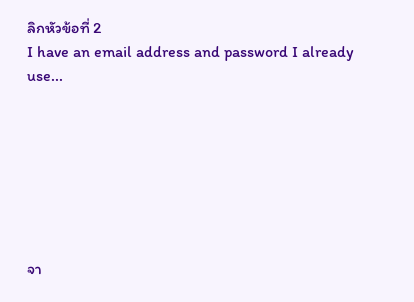ลิกหัวข้อที่ 2
I have an email address and password I already use...







จา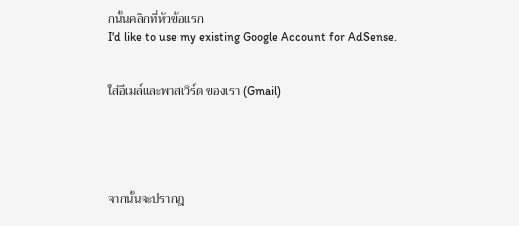กนั้นคลิกที่หัวข้อแรก
I'd like to use my existing Google Account for AdSense.


ใส่อีเมล์และพาสเวิร์ด ของเรา (Gmail)





จากนั้นจะปรากฎ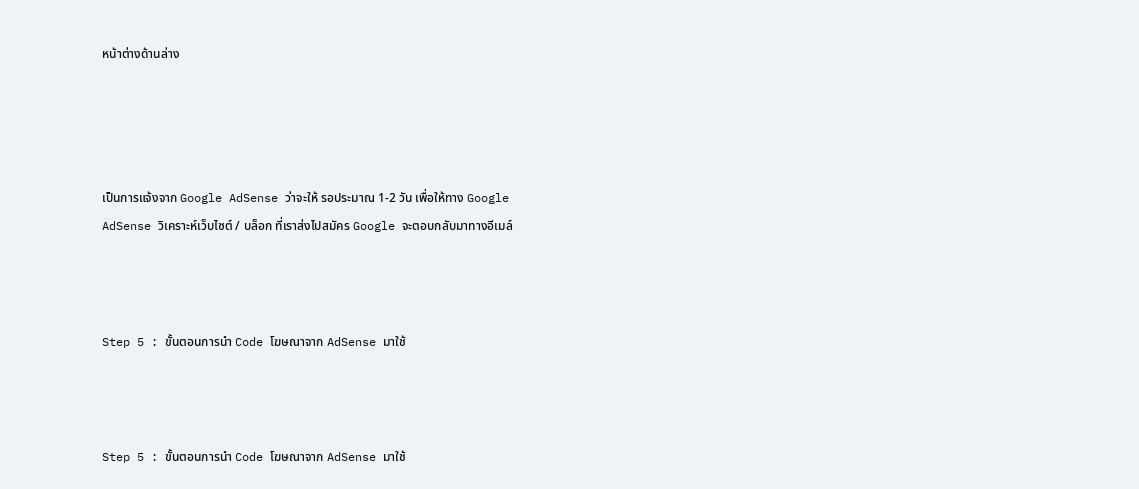หน้าต่างด้านล่าง




เป็นการแจ้งจาก Google AdSense ว่าจะให้ รอประมาณ 1-2 วัน เพื่อให้ทาง Google AdSense วิเคราะห์เว็บไซต์ / บล็อก ที่เราส่งไปสมัคร Google จะตอบกลับมาทางอีเมล์



Step 5 : ขั้นตอนการนำ Code โฆษณาจาก AdSense มาใช้



Step 5 : ขั้นตอนการนำ Code โฆษณาจาก AdSense มาใช้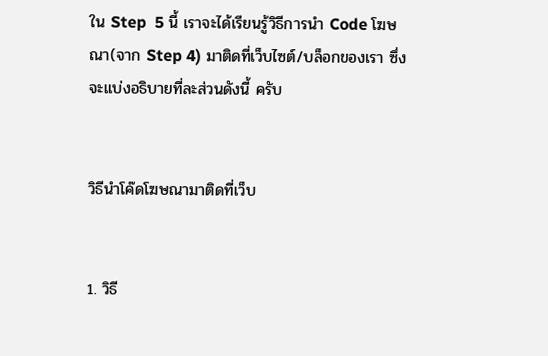ใน Step  5 นี้ เราจะได้เรียนรู้วิธีการนำ Code โฆษณา(จาก Step 4) มาติดที่เว็บไซต์/บล็อกของเรา ซึ่งจะแบ่งอธิบายที่ละส่วนดังนี้ ครับ


วิธีนำโค๊ดโฆษณามาติดที่เว็บ


1. วิธี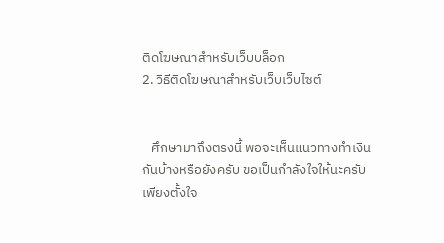ติดโฆษณาสำหรับเว็บบล็อก
2. วิธีติดโฆษณาสำหรับเว็บเว็บไซต์


   ศึกษามาถึงตรงนี้ พอจะเห็นแนวทางทำเงินกันบ้างหรือยังครับ ขอเป็นกำลังใจให้นะครับ เพียงตั้งใจ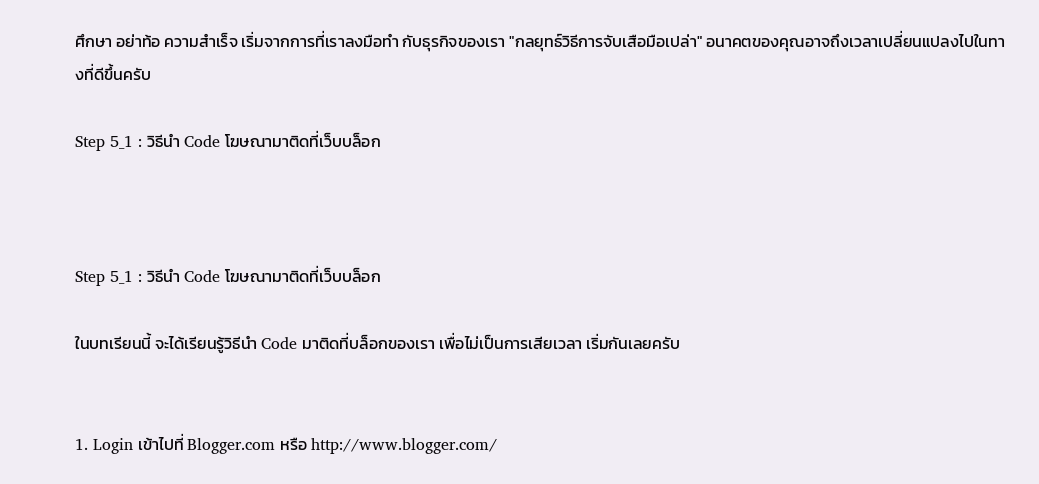ศึกษา อย่าท้อ ความสำเร็จ เริ่มจากการที่เราลงมือทำ กับธุรกิจของเรา "กลยุทธ์วิธีการจับเสือมือเปล่า" อนาคตของคุณอาจถึงเวลาเปลี่ยนแปลงไปในทางที่ดีขึ้นครับ

Step 5_1 : วิธีนำ Code โฆษณามาติดที่เว็บบล็อก



Step 5_1 : วิธีนำ Code โฆษณามาติดที่เว็บบล็อก

ในบทเรียนนี้ จะได้เรียนรู้วิธีนำ Code มาติดที่บล็อกของเรา เพื่อไม่เป็นการเสียเวลา เริ่มกันเลยครับ


1. Login เข้าไปที่ Blogger.com หรือ http://www.blogger.com/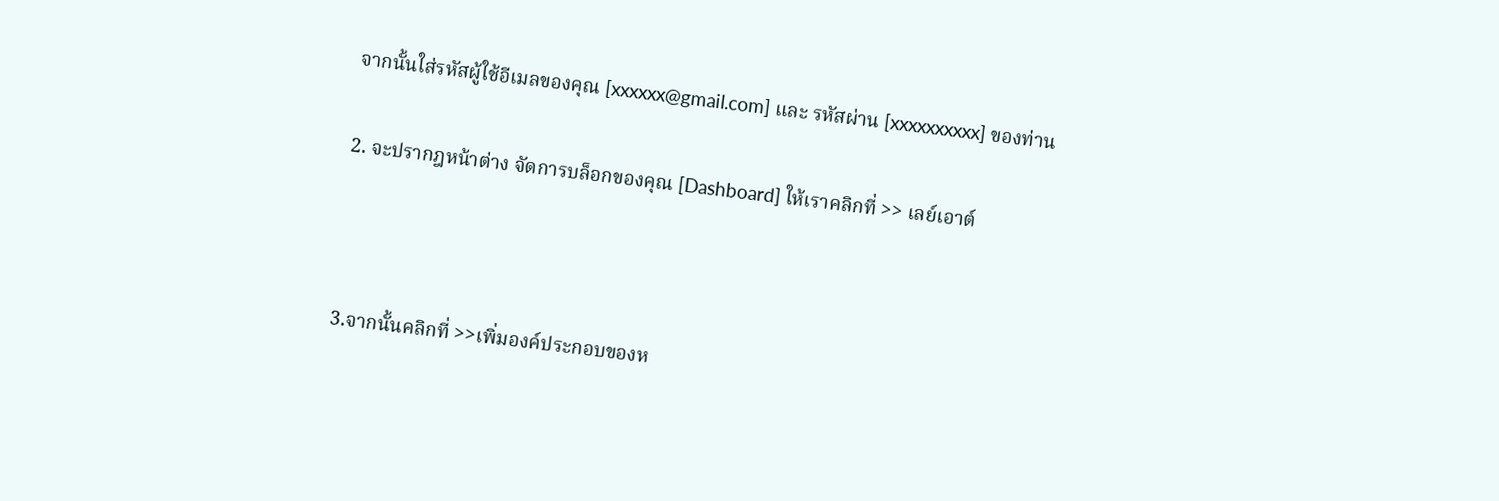จากนั้นใส่รหัสผู้ใช้อีเมลของคุณ [xxxxxx@gmail.com] และ รหัสผ่าน [xxxxxxxxxx] ของท่าน


2. จะปรากฎหน้าต่าง จัดการบล็อกของคุณ [Dashboard] ให้เราคลิกที่ >> เลย์เอาต์





3.จากนั้นคลิกที่ >>เพิ่มองค์ประกอบของห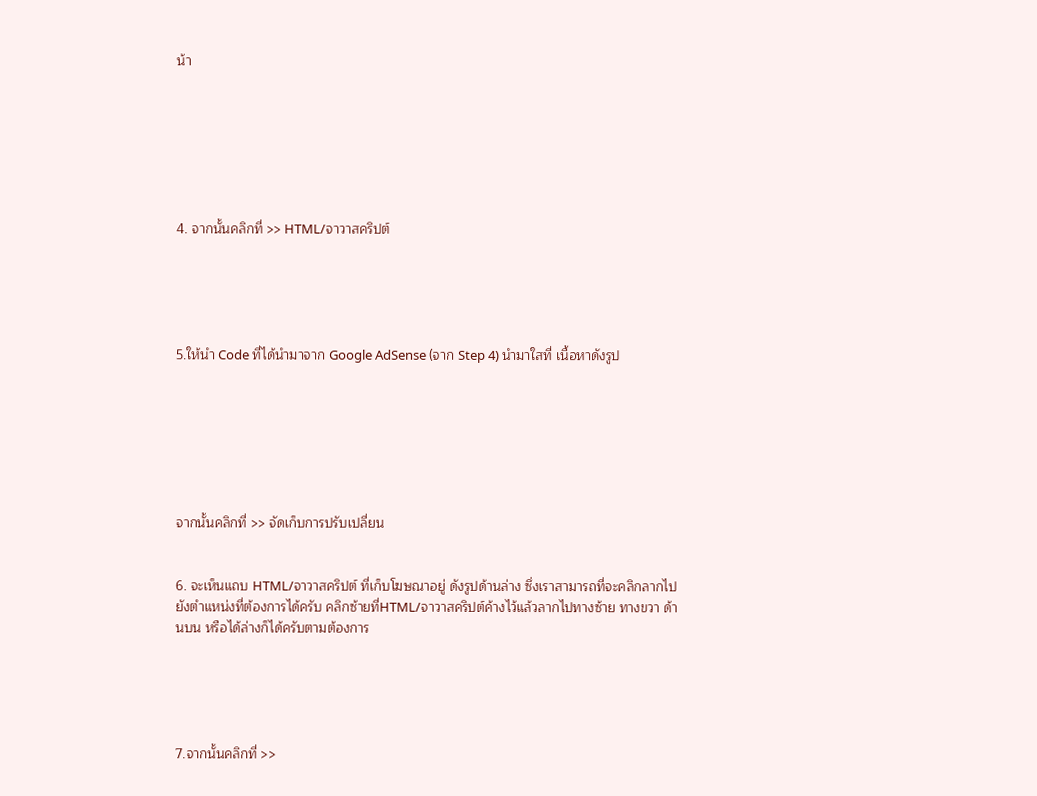น้า







4. จากนั้นคลิกที่ >> HTML/จาวาสคริปต์





5.ให้นำ Code ที่ได้นำมาจาก Google AdSense (จาก Step 4) นำมาใสที่ เนื้อหาดังรูป







จากนั้นคลิกที่ >> จัดเก็บการปรับเปลี่ยน


6. จะเห็นแถบ HTML/จาวาสคริปต์ ที่เก็บโฆษณาอยู่ ดังรูปด้านล่าง ซึ่งเราสามารถที่จะคลิกลากไปยังตำแหน่งที่ต้องการได้ครับ คลิกซ้ายที่HTML/จาวาสคริปต์ค้างไว้แล้วลากไปทางซ้าย ทางขวา ด้านบน หรือได้ล่างก็ได้ครับตามต้องการ





7.จากนั้นคลิกที่ >>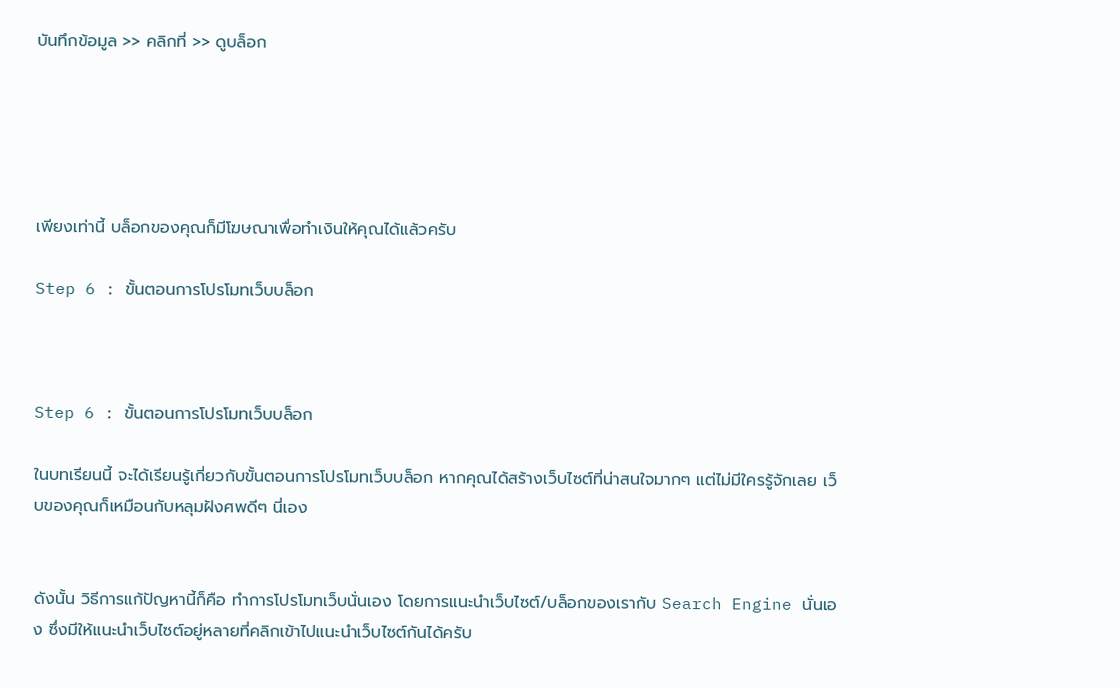บันทึกข้อมูล >> คลิกที่ >> ดูบล็อก





เพียงเท่านี้ บล็อกของคุณก็มีโฆษณาเพื่อทำเงินให้คุณได้แล้วครับ

Step 6 : ขั้นตอนการโปรโมทเว็บบล็อก



Step 6 : ขั้นตอนการโปรโมทเว็บบล็อก

ในบทเรียนนี้ จะได้เรียนรู้เกี่ยวกับขั้นตอนการโปรโมทเว็บบล็อก หากคุณได้สร้างเว็บไซต์ที่น่าสนใจมากๆ แต่ไม่มีใครรู้จักเลย เว็บของคุณก็เหมือนกับหลุมฝังศพดีๆ นี่เอง


ดังนั้น วิธีการแก้ปัญหานี้ก็คือ ทำการโปรโมทเว็บนั่นเอง โดยการแนะนำเว็บไซต์/บล็อกของเรากับ Search Engine นั่นเอง ซึ่งมีให้แนะนำเว็บไซต์อยู่หลายที่คลิกเข้าไปแนะนำเว็บไซต์กันได้ครับ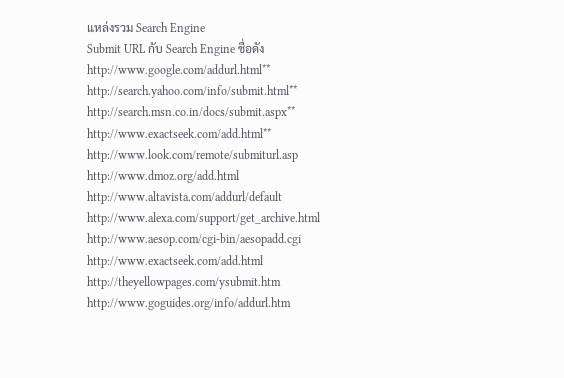แหล่งรวม Search Engine
Submit URL กับ Search Engine ชื่อดัง
http://www.google.com/addurl.html**
http://search.yahoo.com/info/submit.html**
http://search.msn.co.in/docs/submit.aspx**
http://www.exactseek.com/add.html**
http://www.look.com/remote/submiturl.asp
http://www.dmoz.org/add.html
http://www.altavista.com/addurl/default
http://www.alexa.com/support/get_archive.html
http://www.aesop.com/cgi-bin/aesopadd.cgi
http://www.exactseek.com/add.html
http://theyellowpages.com/ysubmit.htm
http://www.goguides.org/info/addurl.htm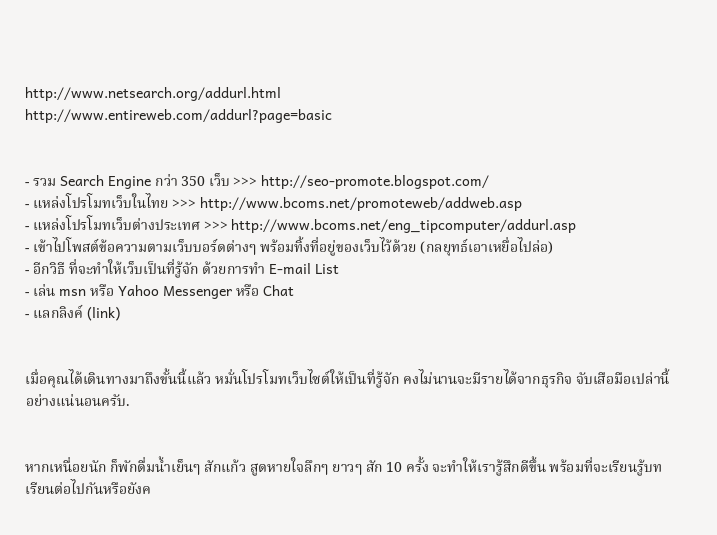http://www.netsearch.org/addurl.html
http://www.entireweb.com/addurl?page=basic


- รวม Search Engine กว่า 350 เว็บ >>> http://seo-promote.blogspot.com/
- แหล่งโปรโมทเว็บในไทย >>> http://www.bcoms.net/promoteweb/addweb.asp
- แหล่งโปรโมทเว็บต่างประเทศ >>> http://www.bcoms.net/eng_tipcomputer/addurl.asp
- เข้าไปโพสต์ข้อความตามเว็บบอร์ดต่างๆ พร้อมทิ้งที่อยู่ของเว็บไว้ด้วย (กลยุทธ์เอาเหยื่อไปล่อ)
- อีกวิธี ที่จะทำให้เว็บเป็นที่รู้จัก ด้วยการทำ E-mail List
- เล่น msn หรือ Yahoo Messenger หรือ Chat
- แลกลิงค์ (link)


เมื่อคุณได้เดินทางมาถึงขั้นนี้แล้ว หมั่นโปรโมทเว็บไซต์ให้เป็นที่รู้จัก คงไม่นานจะมีรายได้จากธุรกิจ จับเสือมือเปล่านี้อย่างแน่นอนครับ.


หากเหนื่อยนัก ก็พักดื่มน้ำเย็นๆ สักแก้ว สูดหายใจลึกๆ ยาวๆ สัก 10 ครั้ง จะทำให้เรารู้สึกดีขึ้น พร้อมที่จะเรียนรู้บทเรียนต่อไปกันหรือยังค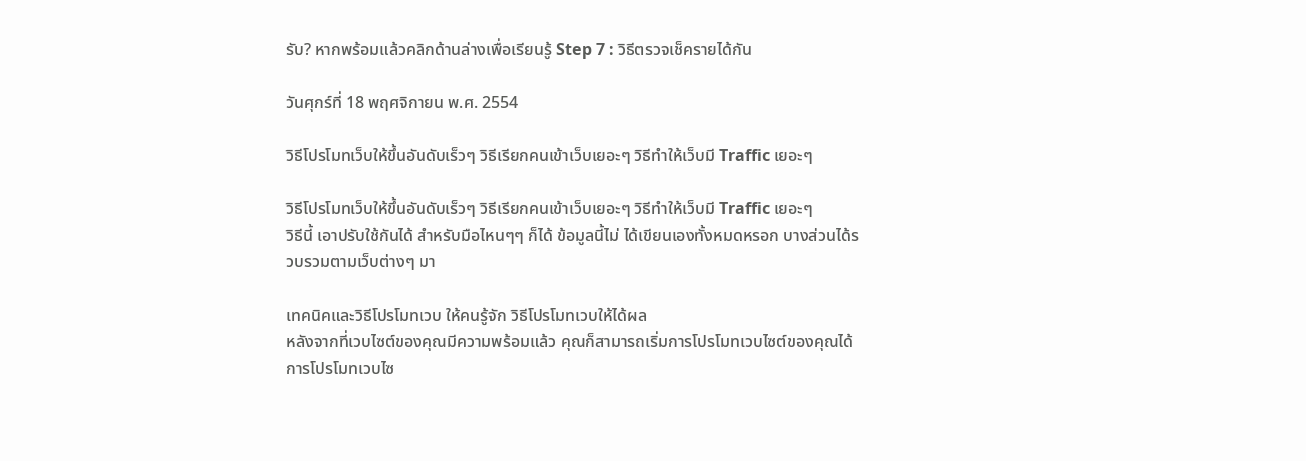รับ? หากพร้อมแล้วคลิกด้านล่างเพื่อเรียนรู้ Step 7 : วิธีตรวจเช็ครายได้กัน

วันศุกร์ที่ 18 พฤศจิกายน พ.ศ. 2554

วิธีโปรโมทเว็บให้ขึ้นอันดับเร็วๆ วิธีเรียกคนเข้าเว็บเยอะๆ วิธีทำให้เว็บมี Traffic เยอะๆ

วิธีโปรโมทเว็บให้ขึ้นอันดับเร็วๆ วิธีเรียกคนเข้าเว็บเยอะๆ วิธีทำให้เว็บมี Traffic เยอะๆ
วิธีนี้ เอาปรับใช้กันได้ สำหรับมือไหนๆๆ ก็ได้ ข้อมูลนี้ไม่ ได้เขียนเองทั้งหมดหรอก บางส่วนได้รวบรวมตามเว็บต่างๆ มา

เทคนิคและวิธีโปรโมทเวบ ให้คนรู้จัก วิธีโปรโมทเวบให้ได้ผล
หลังจากที่เวบไซต์ของคุณมีความพร้อมแล้ว คุณก็สามารถเริ่มการโปรโมทเวบไซต์ของคุณได้ การโปรโมทเวบไซ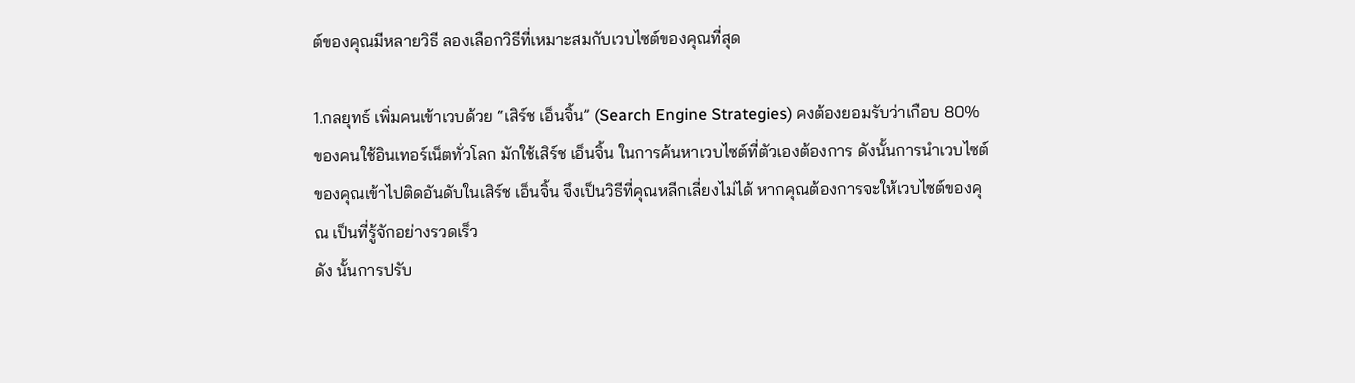ต์ของคุณมีหลายวิธี ลองเลือกวิธีที่เหมาะสมกับเวบไซต์ของคุณที่สุด

1.กลยุทธ์ เพิ่มคนเข้าเวบด้วย “เสิร์ช เอ็นจิ้น” (Search Engine Strategies) คงต้องยอมรับว่าเกือบ 80% ของคนใช้อินเทอร์เน็ตทั่วโลก มักใช้เสิร์ช เอ็นจิ้น ในการค้นหาเวบไซต์ที่ตัวเองต้องการ ดังนั้นการนำเวบไซต์ของคุณเข้าไปติดอันดับในเสิร์ช เอ็นจิ้น จึงเป็นวิธีที่คุณหลีกเลี่ยงไม่ได้ หากคุณต้องการจะให้เวบไซต์ของคุณ เป็นที่รู้จักอย่างรวดเร็ว
ดัง นั้นการปรับ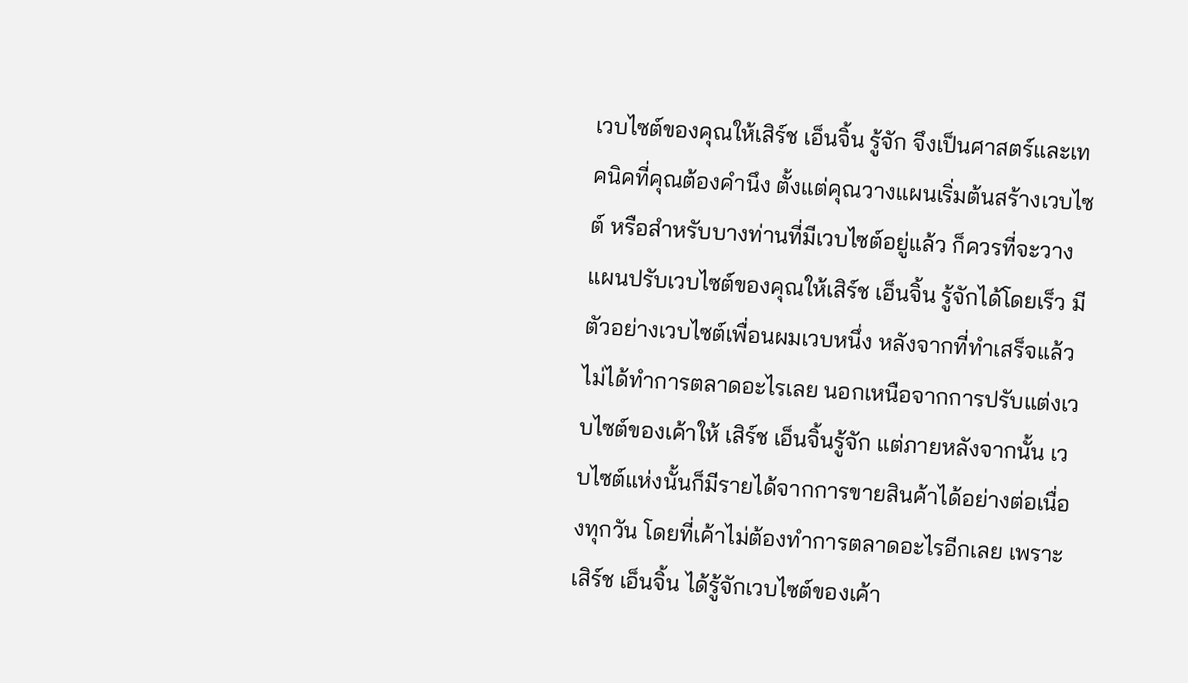เวบไซต์ของคุณให้เสิร์ช เอ็นจิ้น รู้จัก จึงเป็นศาสตร์และเทคนิคที่คุณต้องคำนึง ตั้งแต่คุณวางแผนเริ่มต้นสร้างเวบไซต์ หรือสำหรับบางท่านที่มีเวบไซต์อยู่แล้ว ก็ควรที่จะวางแผนปรับเวบไซต์ของคุณให้เสิร์ช เอ็นจิ้น รู้จักได้โดยเร็ว มีตัวอย่างเวบไซต์เพื่อนผมเวบหนึ่ง หลังจากที่ทำเสร็จแล้ว ไม่ได้ทำการตลาดอะไรเลย นอกเหนือจากการปรับแต่งเวบไซต์ของเค้าให้ เสิร์ช เอ็นจิ้นรู้จัก แต่ภายหลังจากนั้น เวบไซต์แห่งนั้นก็มีรายได้จากการขายสินค้าได้อย่างต่อเนื่องทุกวัน โดยที่เค้าไม่ต้องทำการตลาดอะไรอีกเลย เพราะเสิร์ช เอ็นจิ้น ได้รู้จักเวบไซต์ของเค้า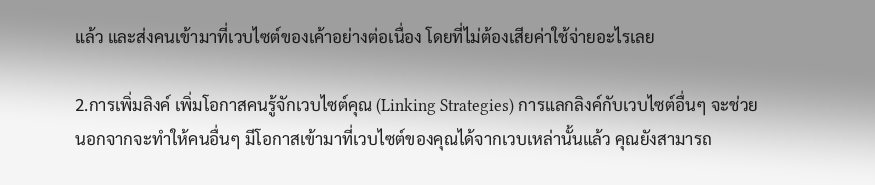แล้ว และส่งคนเข้ามาที่เวบไซต์ของเค้าอย่างต่อเนื่อง โดยที่ไม่ต้องเสียค่าใช้จ่ายอะไรเลย

2.การเพิ่มลิงค์ เพิ่มโอกาสคนรู้จักเวบไซต์คุณ (Linking Strategies) การแลกลิงค์กับเวบไซต์อื่นๆ จะช่วยนอกจากจะทำให้คนอื่นๆ มีโอกาสเข้ามาที่เวบไซต์ของคุณได้จากเวบเหล่านั้นแล้ว คุณยังสามารถ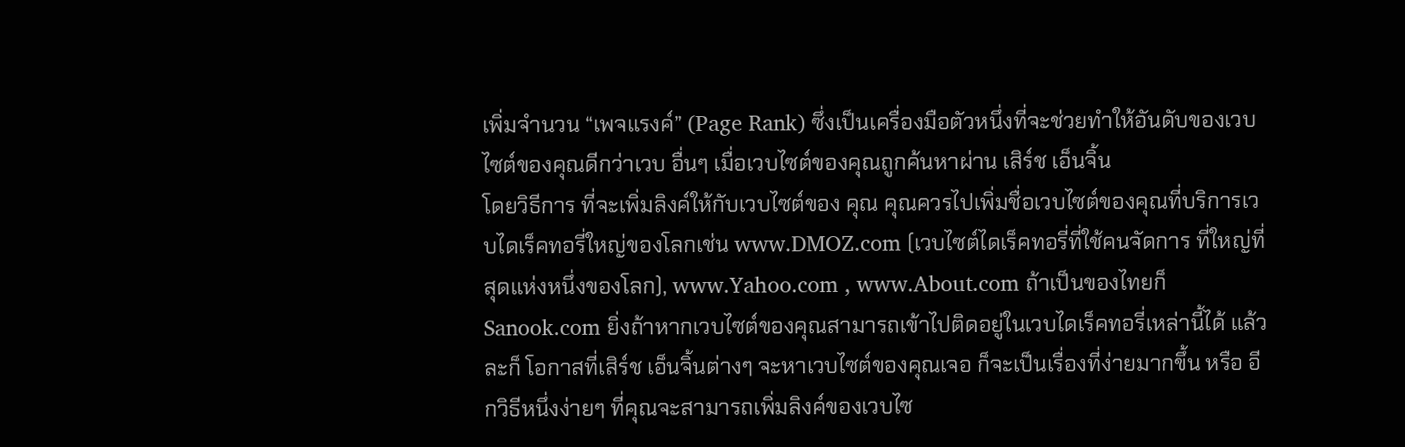เพิ่มจำนวน “เพจแรงค์” (Page Rank) ซึ่งเป็นเครื่องมือตัวหนึ่งที่จะช่วยทำให้อันดับของเวบไซต์ของคุณดีกว่าเวบ อื่นๆ เมื่อเวบไซต์ของคุณถูกค้นหาผ่าน เสิร์ช เอ็นจิ้น
โดยวิธีการ ที่จะเพิ่มลิงค์ให้กับเวบไซต์ของ คุณ คุณควรไปเพิ่มชื่อเวบไซต์ของคุณที่บริการเวบไดเร็คทอรี่ใหญ่ของโลกเช่น www.DMOZ.com (เวบไซต์ไดเร็คทอรี่ที่ใช้คนจัดการ ที่ใหญ่ที่สุดแห่งหนึ่งของโลก), www.Yahoo.com , www.About.com ถ้าเป็นของไทยก็ Sanook.com ยิ่งถ้าหากเวบไซต์ของคุณสามารถเข้าไปติดอยู่ในเวบไดเร็คทอรี่เหล่านี้ได้ แล้วละก็ โอกาสที่เสิร์ช เอ็นจิ้นต่างๆ จะหาเวบไซต์ของคุณเจอ ก็จะเป็นเรื่องที่ง่ายมากขึ้น หรือ อีกวิธีหนึ่งง่ายๆ ที่คุณจะสามารถเพิ่มลิงค์ของเวบไซ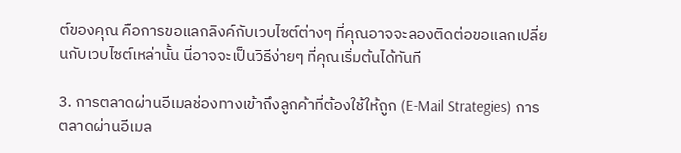ต์ของคุณ คือการขอแลกลิงค์กับเวบไซต์ต่างๆ ที่คุณอาจจะลองติดต่อขอแลกเปลี่ยนกับเวบไซต์เหล่านั้น นี่อาจจะเป็นวิธีง่ายๆ ที่คุณเริ่มต้นได้ทันที

3. การตลาดผ่านอีเมลช่องทางเข้าถึงลูกค้าที่ต้องใช้ให้ถูก (E-Mail Strategies) การตลาดผ่านอีเมล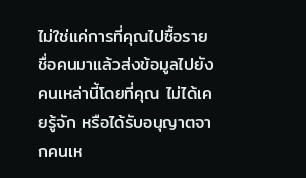ไม่ใช่แค่การที่คุณไปซื้อรายชื่อคนมาแล้วส่งข้อมูลไปยังคนเหล่านี้โดยที่คุณ ไม่ได้เคยรู้จัก หรือได้รับอนุญาตจากคนเห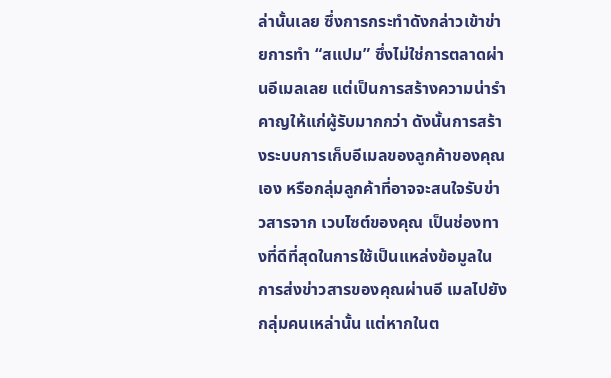ล่านั้นเลย ซึ่งการกระทำดังกล่าวเข้าข่ายการทำ “สแปม” ซึ่งไม่ใช่การตลาดผ่านอีเมลเลย แต่เป็นการสร้างความน่ารำคาญให้แก่ผู้รับมากกว่า ดังนั้นการสร้างระบบการเก็บอีเมลของลูกค้าของคุณเอง หรือกลุ่มลูกค้าที่อาจจะสนใจรับข่าวสารจาก เวบไซต์ของคุณ เป็นช่องทางที่ดีที่สุดในการใช้เป็นแหล่งข้อมูลในการส่งข่าวสารของคุณผ่านอี เมลไปยังกลุ่มคนเหล่านั้น แต่หากในต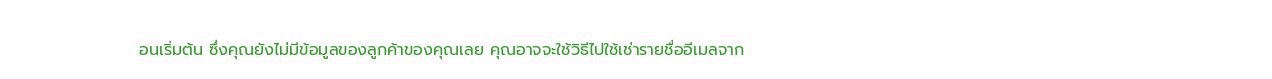อนเริ่มต้น ซึ่งคุณยังไม่มีข้อมูลของลูกค้าของคุณเลย คุณอาจจะใช้วิธีไปใช้เช่ารายชื่ออีเมลจาก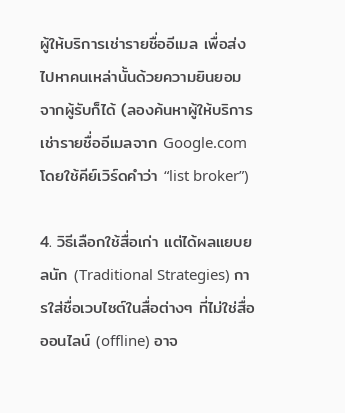ผู้ให้บริการเช่ารายชื่ออีเมล เพื่อส่งไปหาคนเหล่านั้นด้วยความยินยอมจากผู้รับก็ได้ (ลองค้นหาผู้ให้บริการเช่ารายชื่ออีเมลจาก Google.com โดยใช้คีย์เวิร์ดคำว่า “list broker”)

4. วิธีเลือกใช้สื่อเก่า แต่ได้ผลแยบยลนัก (Traditional Strategies) การใส่ชื่อเวบไซต์ในสื่อต่างๆ ที่ไม่ใช่สื่อออนไลน์ (offline) อาจ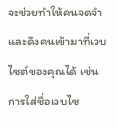จะช่วยทำให้คนจดจำและดึงคนเข้ามาที่เวบไซต์ของคุณได้ เช่น การใส่ชื่อเวบไซ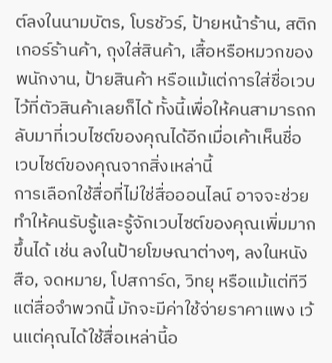ต์ลงในนามบัตร, โบรชัวร์, ป้ายหน้าร้าน, สติกเกอร์ร้านค้า, ถุงใส่สินค้า, เสื้อหรือหมวกของพนักงาน, ป้ายสินค้า หรือแม้แต่การใส่ชื่อเวบไว้ที่ตัวสินค้าเลยก็ได้ ทั้งนี้เพื่อให้คนสามารถกลับมาที่เวบไซต์ของคุณได้อีกเมื่อเค้าเห็นชื่อ เวบไซต์ของคุณจากสิ่งเหล่านี้
การเลือกใช้สื่อที่ไม่ใช่สื่อออนไลน์ อาจจะช่วยทำให้คนรับรู้และรู้จักเวบไซต์ของคุณเพิ่มมากขึ้นได้ เช่น ลงในป้ายโฆษณาต่างๆ, ลงในหนังสือ, จดหมาย, โปสการ์ด, วิทยุ หรือแม้แต่ทีวี แต่สื่อจำพวกนี้ มักจะมีค่าใช้จ่ายราคาแพง เว้นแต่คุณได้ใช้สื่อเหล่านี้อ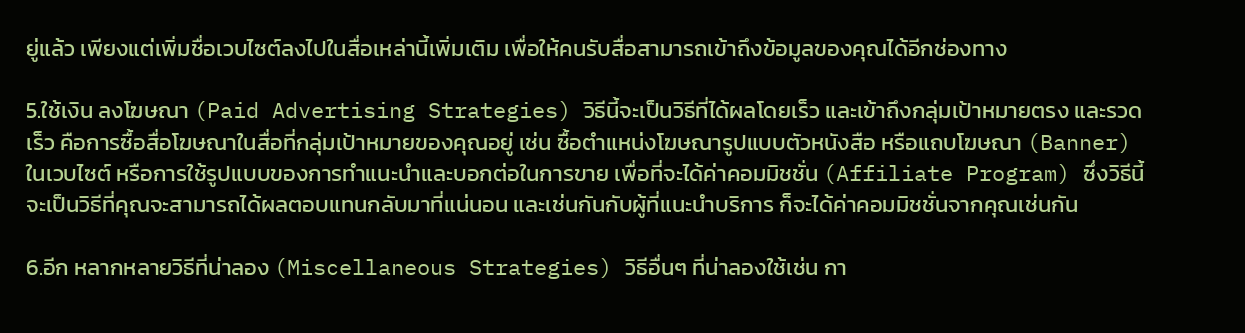ยู่แล้ว เพียงแต่เพิ่มชื่อเวบไซต์ลงไปในสื่อเหล่านี้เพิ่มเติม เพื่อให้คนรับสื่อสามารถเข้าถึงข้อมูลของคุณได้อีกช่องทาง

5.ใช้เงิน ลงโฆษณา (Paid Advertising Strategies) วิธีนี้จะเป็นวิธีที่ได้ผลโดยเร็ว และเข้าถึงกลุ่มเป้าหมายตรง และรวดเร็ว คือการซื้อสื่อโฆษณาในสื่อที่กลุ่มเป้าหมายของคุณอยู่ เช่น ซื้อตำแหน่งโฆษณารูปแบบตัวหนังสือ หรือแถบโฆษณา (Banner) ในเวบไซต์ หรือการใช้รูปแบบของการทำแนะนำและบอกต่อในการขาย เพื่อที่จะได้ค่าคอมมิชชั่น (Affiliate Program) ซึ่งวิธีนี้จะเป็นวิธีที่คุณจะสามารถได้ผลตอบแทนกลับมาที่แน่นอน และเช่นกันกับผู้ที่แนะนำบริการ ก็จะได้ค่าคอมมิชชั่นจากคุณเช่นกัน

6.อีก หลากหลายวิธีที่น่าลอง (Miscellaneous Strategies) วิธีอื่นๆ ที่น่าลองใช้เช่น กา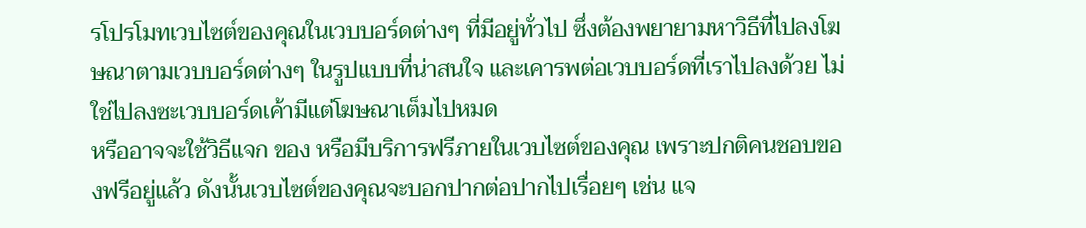รโปรโมทเวบไซต์ของคุณในเวบบอร์ดต่างๆ ที่มีอยู่ทั่วไป ซึ่งต้องพยายามหาวิธีที่ไปลงโฆษณาตามเวบบอร์ดต่างๆ ในรูปแบบที่น่าสนใจ และเคารพต่อเวบบอร์ดที่เราไปลงด้วย ไม่ใช่ไปลงซะเวบบอร์ดเค้ามีแต่โฆษณาเต็มไปหมด
หรืออาจจะใช้วิธีแจก ของ หรือมีบริการฟรีภายในเวบไซต์ของคุณ เพราะปกติคนชอบของฟรีอยู่แล้ว ดังนั้นเวบไซต์ของคุณจะบอกปากต่อปากไปเรื่อยๆ เช่น แจ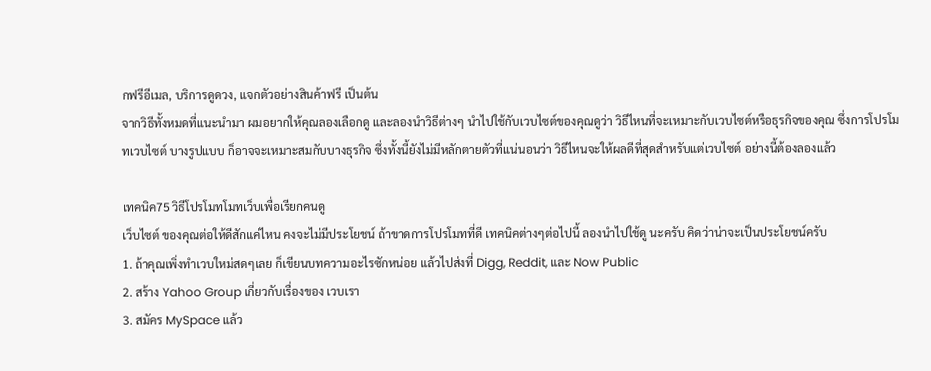กฟรีอีเมล, บริการดูดวง, แจกตัวอย่างสินค้าฟรี เป็นต้น
จากวิธีทั้งหมดที่แนะนำมา ผมอยากให้คุณลองเลือกดู และลองนำวิธีต่างๆ นำไปใช้กับเวบไซต์ของคุณดูว่า วิธีไหนที่จะเหมาะกับเวบไซต์หรือธุรกิจของคุณ ซึ่งการโปรโมทเวบไซต์ บางรูปแบบ ก็อาจจะเหมาะสมกับบางธุรกิจ ซึ่งทั้งนี้ยังไม่มีหลักตายตัวที่แน่นอนว่า วิธีไหนจะให้ผลดีที่สุดสำหรับแต่เวบไซต์ อย่างนี้ต้องลองแล้ว

เทคนิค75 วิธีโปรโมทโมทเว็บเพื่อเรียกคนดู
เว็บไซต์ ของคุณต่อให้ดีสักแค่ไหน คงจะไม่มีประโยชน์ ถ้าขาดการโปรโมทที่ดี เทคนิคต่างๆต่อไปนี้ ลองนำไปใช้ดู นะครับ คิดว่าน่าจะเป็นประโยชน์ครับ
1. ถ้าคุณเพิ่งทำเวบใหม่สดๆเลย ก็เขียนบทความอะไรซักหน่อย แล้วไปส่งที่ Digg, Reddit, และ Now Public
2. สร้าง Yahoo Group เกี่ยวกับเรื่องของ เวบเรา
3. สมัคร MySpace แล้ว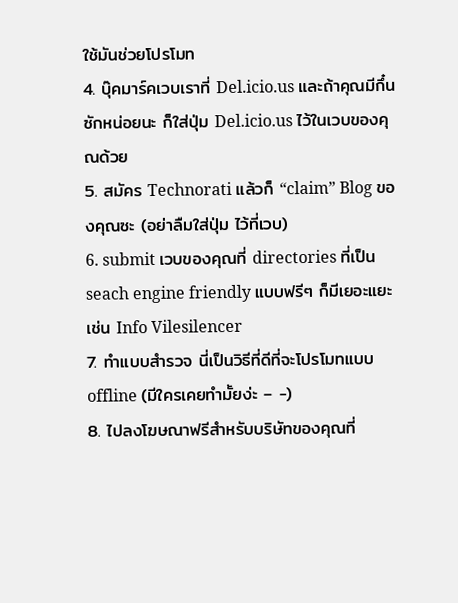ใช้มันช่วยโปรโมท
4. บุ๊คมาร์คเวบเราที่ Del.icio.us และถ้าคุณมีกึ๋นซักหน่อยนะ ก็ใส่ปุ่ม Del.icio.us ไว้ในเวบของคุณด้วย
5. สมัคร Technorati แล้วก็ “claim” Blog ของคุณซะ (อย่าลืมใส่ปุ่ม ไว้ที่เวบ)
6. submit เวบของคุณที่ directories ที่เป็น seach engine friendly แบบฟรีๆ ก็มีเยอะแยะ เช่น Info Vilesilencer
7. ทำแบบสำรวจ นี่เป็นวิธีที่ดีที่จะโปรโมทแบบ offline (มีใครเคยทำมั้ยง่ะ – -)
8. ไปลงโฆษณาฟรีสำหรับบริษัทของคุณที่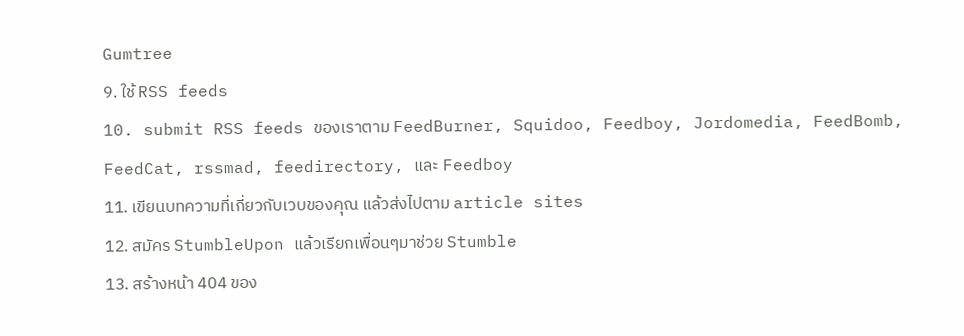Gumtree
9. ใช้ RSS feeds
10. submit RSS feeds ของเราตาม FeedBurner, Squidoo, Feedboy, Jordomedia, FeedBomb, FeedCat, rssmad, feedirectory, และ Feedboy
11. เขียนบทความที่เกี่ยวกับเวบของคุณ แล้วส่งไปตาม article sites
12. สมัคร StumbleUpon แล้วเรียกเพื่อนๆมาช่วย Stumble
13. สร้างหน้า 404 ของ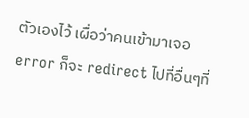ตัวเองไว้ เผื่อว่าคนเข้ามาเจอ error ก็จะ redirect ไปที่อื่นๆที่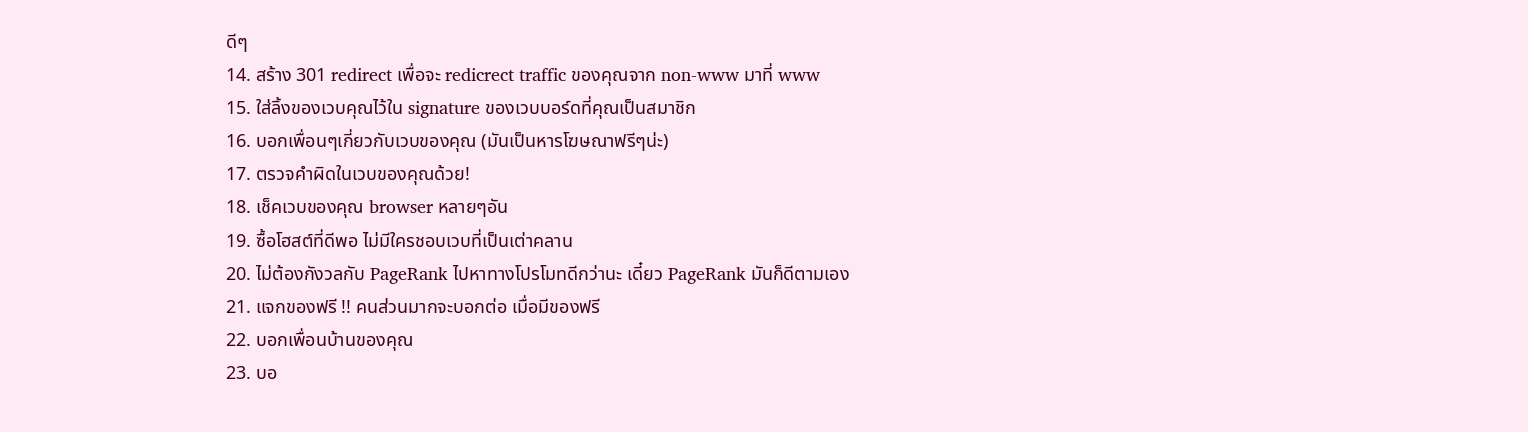ดีๆ
14. สร้าง 301 redirect เพื่อจะ redicrect traffic ของคุณจาก non-www มาที่ www
15. ใส่ลิ้งของเวบคุณไว้ใน signature ของเวบบอร์ดที่คุณเป็นสมาชิก
16. บอกเพื่อนๆเกี่ยวกับเวบของคุณ (มันเป็นหารโฆษณาฟรีๆน่ะ)
17. ตรวจคำผิดในเวบของคุณด้วย!
18. เช็คเวบของคุณ browser หลายๆอัน
19. ซื้อโฮสต์ที่ดีพอ ไม่มีใครชอบเวบที่เป็นเต่าคลาน
20. ไม่ต้องกังวลกับ PageRank ไปหาทางโปรโมทดีกว่านะ เดี๋ยว PageRank มันก็ดีตามเอง
21. แจกของฟรี !! คนส่วนมากจะบอกต่อ เมื่อมีของฟรี
22. บอกเพื่อนบ้านของคุณ
23. บอ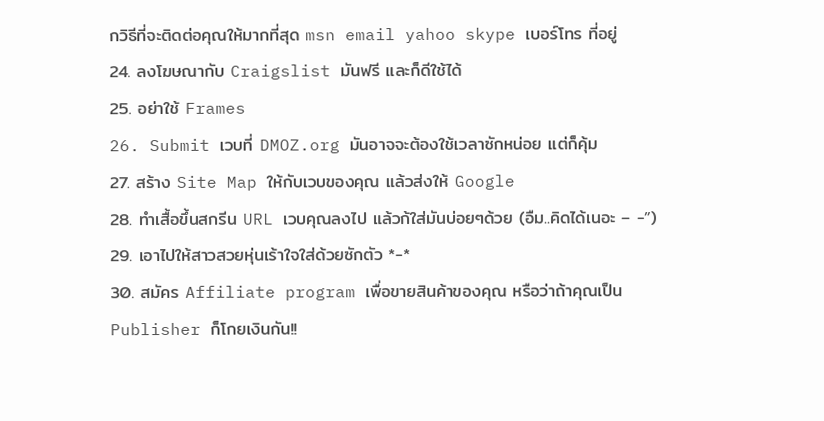กวิธีที่จะติดต่อคุณให้มากที่สุด msn email yahoo skype เบอร์โทร ที่อยู่
24. ลงโฆษณากับ Craigslist มันฟรี และก็ดีใช้ได้
25. อย่าใช้ Frames
26. Submit เวบที่ DMOZ.org มันอาจจะต้องใช้เวลาซักหน่อย แต่ก็คุ้ม
27. สร้าง Site Map ให้กับเวบของคุณ แล้วส่งให้ Google
28. ทำเสื้อขึ้นสกรีน URL เวบคุณลงไป แล้วก้ใส่มันบ่อยๆด้วย (อืม..คิดได้เนอะ – -”)
29. เอาไปให้สาวสวยหุ่นเร้าใจใส่ด้วยซักตัว *-*
30. สมัคร Affiliate program เพื่อขายสินค้าของคุณ หรือว่าถ้าคุณเป็น Publisher ก็โกยเงินกัน!!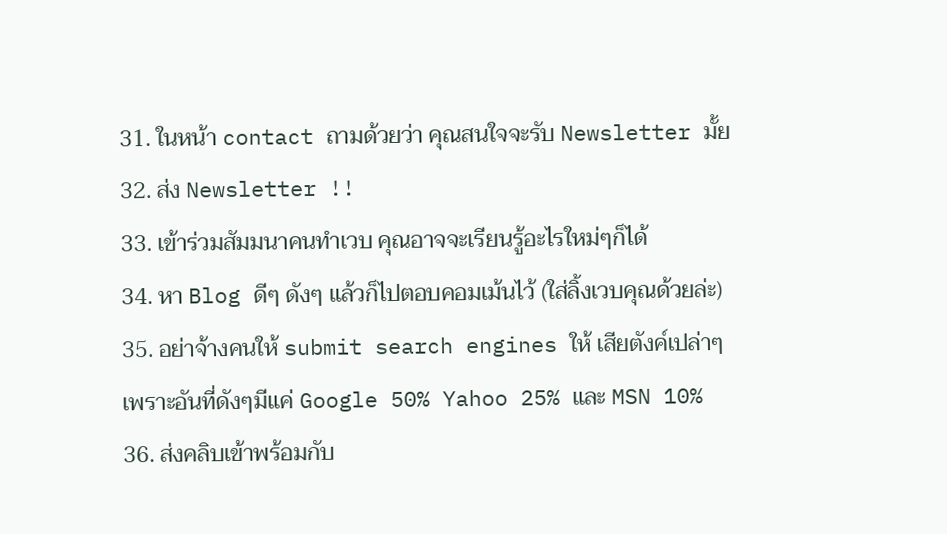31. ในหน้า contact ถามด้วยว่า คุณสนใจจะรับ Newsletter มั้ย
32. ส่ง Newsletter !!
33. เข้าร่วมสัมมนาคนทำเวบ คุณอาจจะเรียนรู้อะไรใหม่ๆก็ได้
34. หา Blog ดีๆ ดังๆ แล้วก็ไปตอบคอมเม้นไว้ (ใส่ลิ้งเวบคุณด้วยล่ะ)
35. อย่าจ้างคนให้ submit search engines ให้ เสียตังค์เปล่าๆ เพราะอันที่ดังๆมีแค่ Google 50% Yahoo 25% และ MSN 10%
36. ส่งคลิบเข้าพร้อมกับ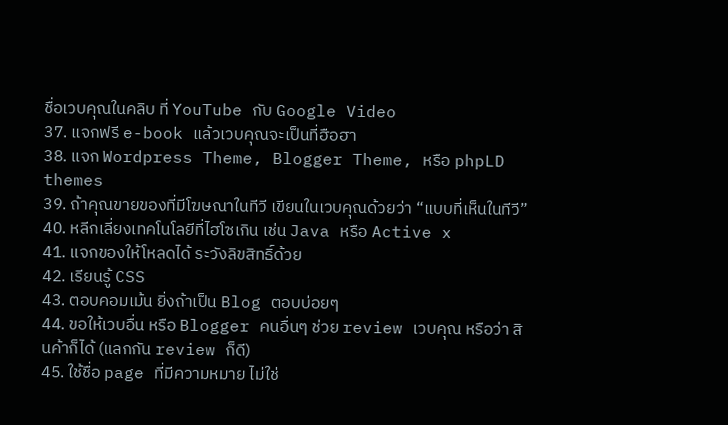ชื่อเวบคุณในคลิบ ที่ YouTube กับ Google Video
37. แจกฟรี e-book แล้วเวบคุณจะเป็นที่ฮือฮา
38. แจก Wordpress Theme, Blogger Theme, หรือ phpLD themes
39. ถ้าคุณขายของที่มีโฆษณาในทีวี เขียนในเวบคุณด้วยว่า “แบบที่เห็นในทีวี”
40. หลีกเลี่ยงเทคโนโลยีที่ไฮโซเกิน เช่น Java หรือ Active x
41. แจกของให้โหลดได้ ระวังลิขสิทธิ์ด้วย
42. เรียนรู้ CSS
43. ตอบคอมเม้น ยิ่งถ้าเป็น Blog ตอบบ่อยๆ
44. ขอให้เวบอื่น หรือ Blogger คนอื่นๆ ช่วย review เวบคุณ หรือว่า สินค้าก็ได้ (แลกกัน review ก็ดี)
45. ใช้ชื่อ page ที่มีความหมาย ไม่ใช่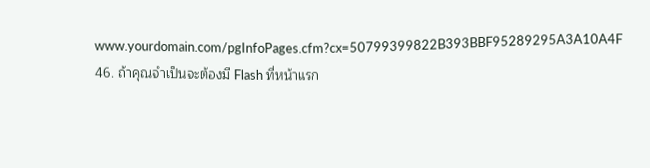www.yourdomain.com/pgInfoPages.cfm?cx=50799399822B393BBF95289295A3A10A4F
46. ถ้าคุณจำเป็นจะต้องมี Flash ที่หน้าแรก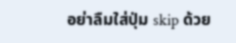อย่าลืมใส่ปุ่ม skip ด้วย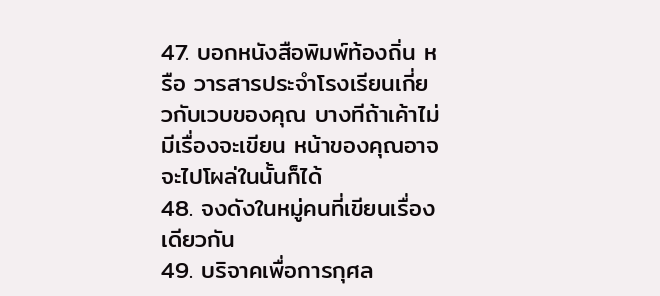47. บอกหนังสือพิมพ์ท้องถิ่น หรือ วารสารประจำโรงเรียนเกี่ยวกับเวบของคุณ บางทีถ้าเค้าไม่มีเรื่องจะเขียน หน้าของคุณอาจจะไปโผล่ในนั้นก็ได้
48. จงดังในหมู่คนที่เขียนเรื่องเดียวกัน
49. บริจาคเพื่อการกุศล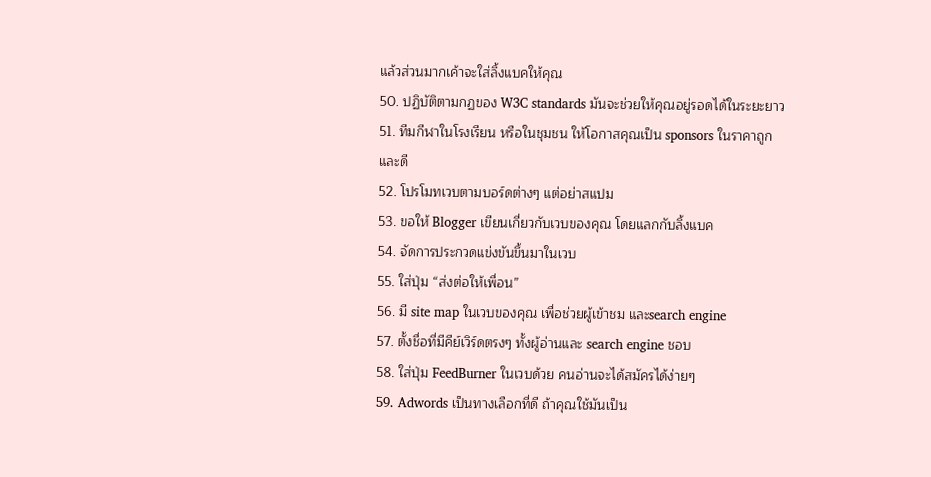แล้วส่วนมากเค้าจะใส่ลิ้งแบคให้คุณ
50. ปฏิบัติตามกฏของ W3C standards มันจะช่วยให้คุณอยู่รอดได้ในระยะยาว
51. ทีมกีฬาในโรงเรียน หรือในชุมชน ให้โอกาสคุณเป็น sponsors ในราคาถูกและดี
52. โปรโมทเวบตามบอร์ดต่างๆ แต่อย่าสแปม
53. ขอให้ Blogger เขียนเกี่ยวกับเวบของคุณ โดยแลกกับลิ้งแบค
54. จัดการประกวดแข่งขันขึ้นมาในเวบ
55. ใส่ปุ่ม “ส่งต่อให้เพื่อน”
56. มี site map ในเวบของคุณ เพื่อช่วยผู้เข้าชม และsearch engine
57. ตั้งชื่อที่มีคีย์เวิร์ดตรงๆ ทั้งผู้อ่านและ search engine ชอบ
58. ใส่ปุ่ม FeedBurner ในเวบด้วย คนอ่านจะได้สมัครได้ง่ายๆ
59. Adwords เป็นทางเลือกที่ดี ถ้าคุณใช้มันเป็น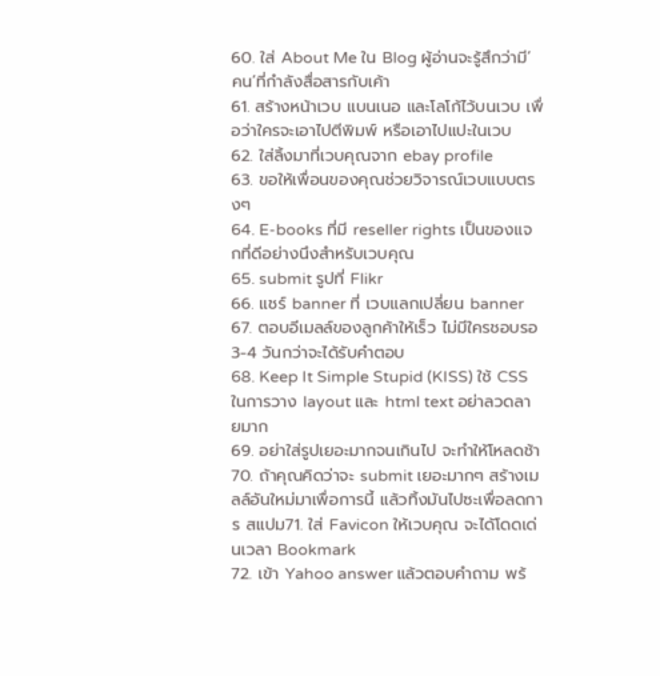60. ใส่ About Me ใน Blog ผู้อ่านจะรู้สึกว่ามี’คน’ที่กำลังสื่อสารกับเค้า
61. สร้างหน้าเวบ แบนเนอ และโลโก้ไว้บนเวบ เพื่อว่าใครจะเอาไปตีพิมพ์ หรือเอาไปแปะในเวบ
62. ใส่ลิ้งมาที่เวบคุณจาก ebay profile
63. ขอให้เพื่อนของคุณช่วยวิจารณ์เวบแบบตรงๆ
64. E-books ที่มี reseller rights เป็นของแจกที่ดีอย่างนึงสำหรับเวบคุณ
65. submit รูปที่ Flikr
66. แชร์ banner ที่ เวบแลกเปลี่ยน banner
67. ตอบอีเมลล์ของลูกค้าให้เร็ว ไม่มีใครชอบรอ 3-4 วันกว่าจะได้รับคำตอบ
68. Keep It Simple Stupid (KISS) ใช้ CSS ในการวาง layout และ html text อย่าลวดลายมาก
69. อย่าใส่รูปเยอะมากจนเกินไป จะทำให้โหลดช้า
70. ถ้าคุณคิดว่าจะ submit เยอะมากๆ สร้างเมลล์อันใหม่มาเพื่อการนี้ แล้วทิ้งมันไปซะเพื่อลดการ สแปม71. ใส่ Favicon ให้เวบคุณ จะได้โดดเด่นเวลา Bookmark
72. เข้า Yahoo answer แล้วตอบคำถาม พร้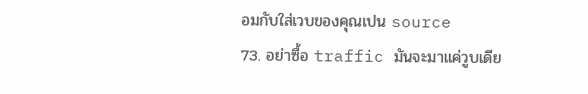อมกับใส่เวบของคุณเปน source
73. อย่าซื้อ traffic มันจะมาแค่วูบเดีย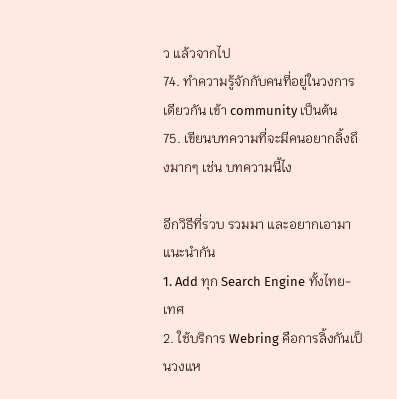ว แล้วจากไป
74. ทำความรู้จักกับคนที่อยู่ในวงการเดียวกัน เข้า community เป็นต้น
75. เขียนบทความที่จะมีคนอยากลิ้งถึงมากๆ เช่น บทความนี้ไง

อีกวิธีที่รวบ รวมมา และอยากเอามาแนะนำกัน
1. Add ทุก Search Engine ทั้งไทย-เทศ
2. ใช้บริการ Webring คือการลิ้งกันเป็นวงแห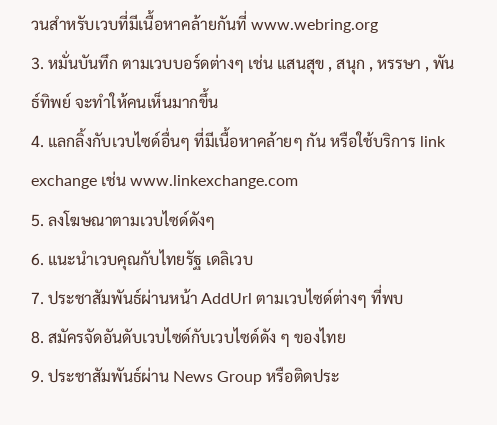วนสำหรับเวบที่มีเนื้อหาคล้ายกันที่ www.webring.org
3. หมั่นบันทึก ตามเวบบอร์ดต่างๆ เช่น แสนสุข , สนุก , หรรษา , พันธ์ทิพย์ จะทำให้คนเห็นมากขึ้น
4. แลกลิ้งกับเวบไซด์อื่นๆ ที่มีเนื้อหาคล้ายๆ กัน หรือใช้บริการ link exchange เช่น www.linkexchange.com
5. ลงโฆษณาตามเวบไซด์ดังๆ
6. แนะนำเวบคุณกับไทยรัฐ เดลิเวบ
7. ประชาสัมพันธ์ผ่านหน้า AddUrl ตามเวบไซด์ต่างๆ ที่พบ
8. สมัครจัดอันดับเวบไซด์กับเวบไซด์ดัง ๆ ของไทย
9. ประชาสัมพันธ์ผ่าน News Group หรือติดประ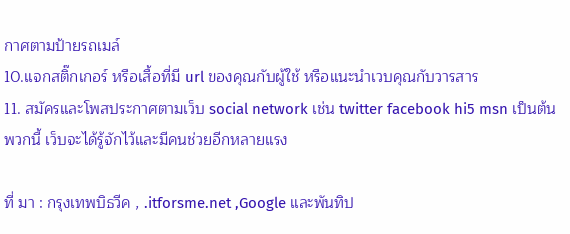กาศตามป้ายรถเมล์
10.แจกสติ๊กเกอร์ หรือเสื้อที่มี url ของคุณกับผู้ใช้ หรือแนะนำเวบคุณกับวารสาร
11. สมัครและโพสประกาศตามเว็บ social network เช่น twitter facebook hi5 msn เป็นต้น พวกนี้ เว็บจะได้รู้จักไว้และมีคนช่วยอีกหลายแรง

ที่ มา : กรุงเทพบิธวีค , .itforsme.net ,Google และพันทิป